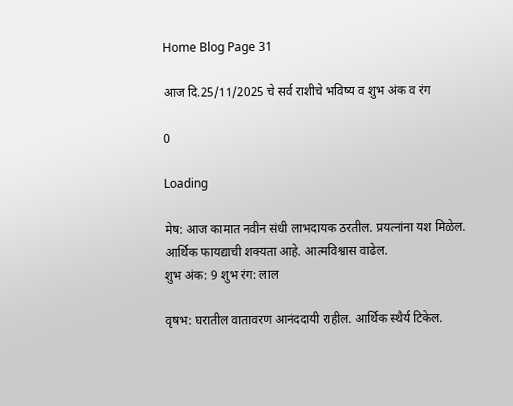Home Blog Page 31

आज दि.25/11/2025 चे सर्व राशीचे भविष्य व शुभ अंक व रंग

0

Loading

मेष: आज कामात नवीन संधी लाभदायक ठरतील. प्रयत्नांना यश मिळेल. आर्थिक फायद्याची शक्यता आहे. आत्मविश्वास वाढेल.
शुभ अंक: 9 शुभ रंग: लाल

वृषभ: घरातील वातावरण आनंददायी राहील. आर्थिक स्थैर्य टिकेल.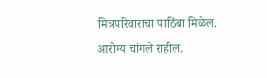मित्रपरिवाराचा पाठिंबा मिळेल. आरोग्य चांगले राहील.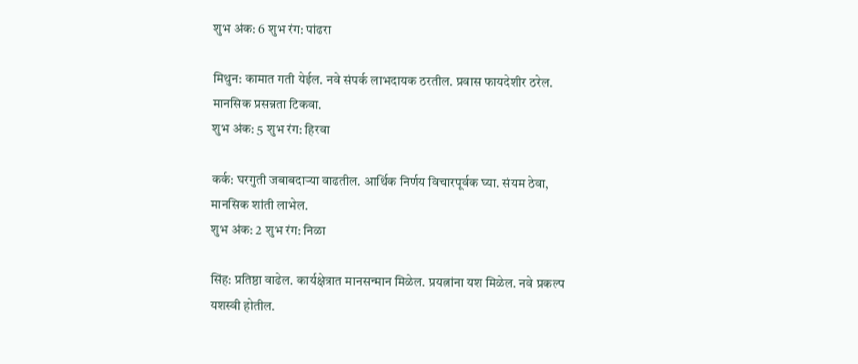शुभ अंक: 6 शुभ रंग: पांढरा

मिथुन: कामात गती येईल. नवे संपर्क लाभदायक ठरतील. प्रवास फायदेशीर ठरेल. मानसिक प्रसन्नता टिकवा.
शुभ अंक: 5 शुभ रंग: हिरवा

कर्क: घरगुती जबाबदाऱ्या वाढतील. आर्थिक निर्णय विचारपूर्वक घ्या. संयम ठेवा, मानसिक शांती लाभेल.
शुभ अंक: 2 शुभ रंग: निळा

सिंह: प्रतिष्ठा वाढेल. कार्यक्षेत्रात मानसन्मान मिळेल. प्रयत्नांना यश मिळेल. नवे प्रकल्प यशस्वी होतील.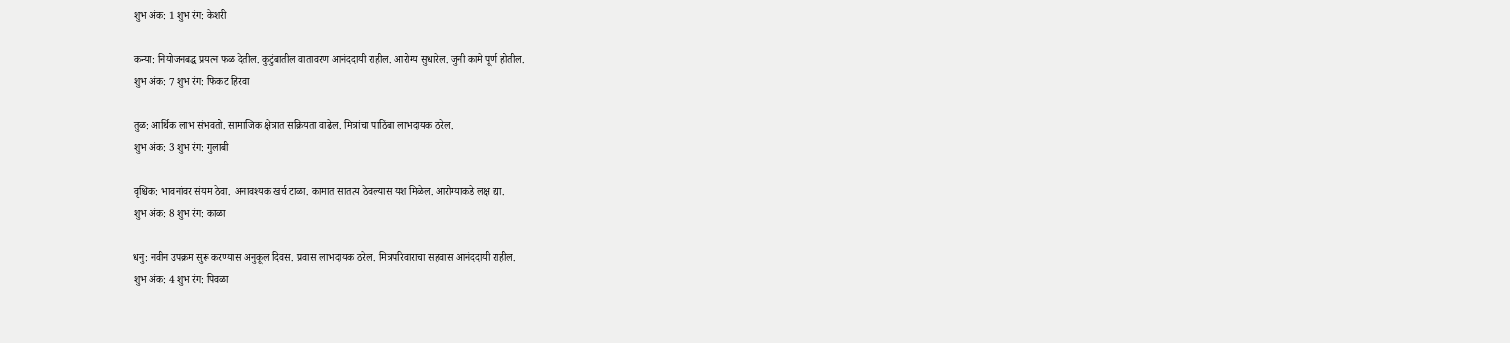शुभ अंक: 1 शुभ रंग: केशरी

कन्या: नियोजनबद्ध प्रयत्न फळ देतील. कुटुंबातील वातावरण आनंददायी राहील. आरोग्य सुधारेल. जुनी कामे पूर्ण होतील.
शुभ अंक: 7 शुभ रंग: फिकट हिरवा

तुळ: आर्थिक लाभ संभवतो. सामाजिक क्षेत्रात सक्रियता वाढेल. मित्रांचा पाठिंबा लाभदायक ठरेल.
शुभ अंक: 3 शुभ रंग: गुलाबी

वृश्चिक: भावनांवर संयम ठेवा. अनावश्यक खर्च टाळा. कामात सातत्य ठेवल्यास यश मिळेल. आरोग्याकडे लक्ष द्या.
शुभ अंक: 8 शुभ रंग: काळा

धनु: नवीन उपक्रम सुरू करण्यास अनुकूल दिवस. प्रवास लाभदायक ठरेल. मित्रपरिवाराचा सहवास आनंददायी राहील.
शुभ अंक: 4 शुभ रंग: पिवळा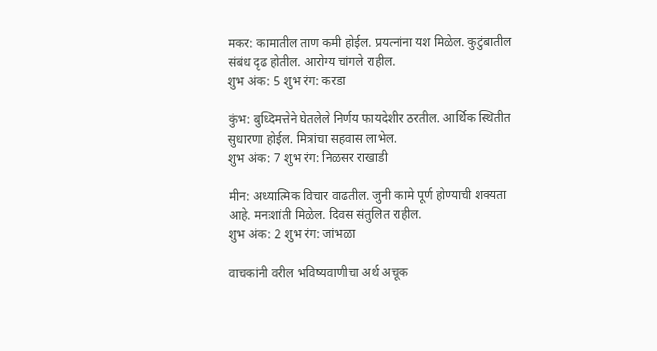मकर: कामातील ताण कमी होईल. प्रयत्नांना यश मिळेल. कुटुंबातील संबंध दृढ होतील. आरोग्य चांगले राहील.
शुभ अंक: 5 शुभ रंग: करडा

कुंभ: बुध्दिमत्तेने घेतलेले निर्णय फायदेशीर ठरतील. आर्थिक स्थितीत सुधारणा होईल. मित्रांचा सहवास लाभेल.
शुभ अंक: 7 शुभ रंग: निळसर राखाडी

मीन: अध्यात्मिक विचार वाढतील. जुनी कामे पूर्ण होण्याची शक्यता आहे. मनःशांती मिळेल. दिवस संतुलित राहील.
शुभ अंक: 2 शुभ रंग: जांभळा

वाचकांनी वरील भविष्यवाणीचा अर्थ अचूक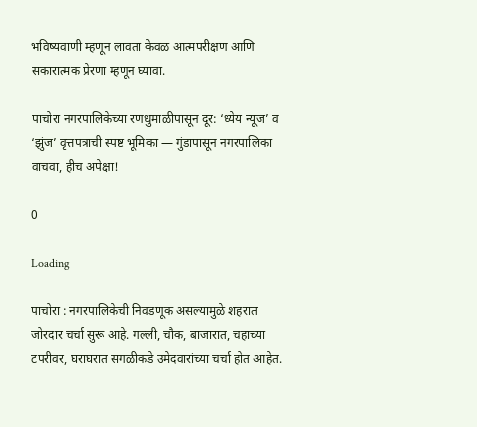भविष्यवाणी म्हणून लावता केवळ आत्मपरीक्षण आणि सकारात्मक प्रेरणा म्हणून घ्यावा.

पाचोरा नगरपालिकेच्या रणधुमाळीपासून दूर: ‘ध्येय न्यूज’ व ‘झुंज’ वृत्तपत्राची स्पष्ट भूमिका — गुंडापासून नगरपालिका वाचवा, हीच अपेक्षा!

0

Loading

पाचोरा : नगरपालिकेची निवडणूक असल्यामुळे शहरात जोरदार चर्चा सुरू आहे. गल्ली, चौक, बाजारात, चहाच्या टपरीवर, घराघरात सगळीकडे उमेदवारांच्या चर्चा होत आहेत.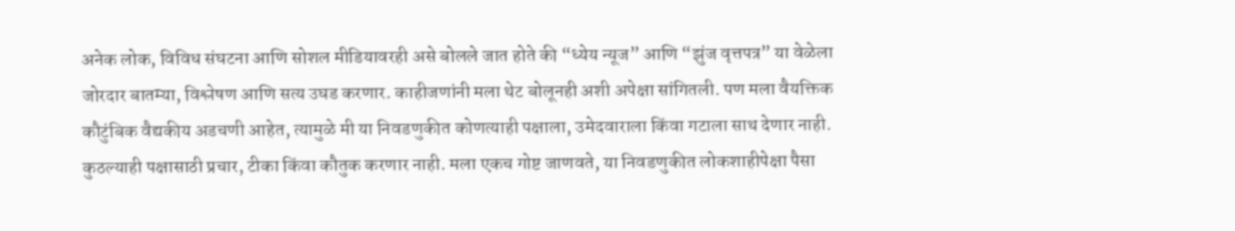अनेक लोक, विविध संघटना आणि सोशल मीडियावरही असे बोलले जात होते की “ध्येय न्यूज” आणि “झुंज वृत्तपत्र” या वेळेला जोरदार बातम्या, विश्लेषण आणि सत्य उघड करणार. काहीजणांनी मला थेट बोलूनही अशी अपेक्षा सांगितली. पण मला वैयक्तिक कौटुंबिक वैद्यकीय अडचणी आहेत, त्यामुळे मी या निवडणुकीत कोणत्याही पक्षाला, उमेदवाराला किंवा गटाला साथ देणार नाही. कुठल्याही पक्षासाठी प्रचार, टीका किंवा कौतुक करणार नाही. मला एकच गोष्ट जाणवते, या निवडणुकीत लोकशाहीपेक्षा पैसा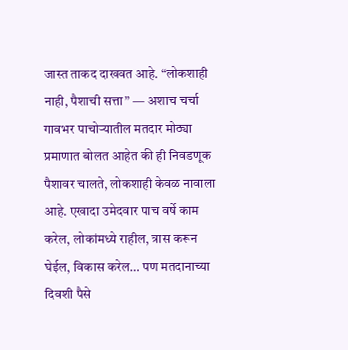जास्त ताकद दाखवत आहे. “लोकशाही नाही, पैशाची सत्ता” — अशाच चर्चा गावभर पाचोऱ्यातील मतदार मोठ्या प्रमाणात बोलत आहेत की ही निवडणूक पैशावर चालते, लोकशाही केवळ नावाला आहे. एखादा उमेदवार पाच वर्षे काम करेल, लोकांमध्ये राहील, त्रास करून घेईल, विकास करेल… पण मतदानाच्या दिवशी पैसे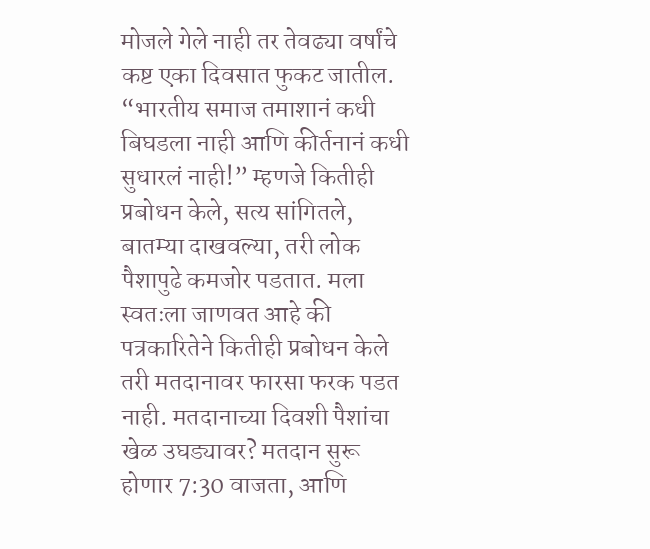मोजले गेले नाही तर तेवढ्या वर्षांचे कष्ट एका दिवसात फुकट जातील. “भारतीय समाज तमाशानं कधी बिघडला नाही आणि कीर्तनानं कधी सुधारलं नाही!” म्हणजे कितीही प्रबोधन केले, सत्य सांगितले, बातम्या दाखवल्या, तरी लोक पैशापुढे कमजोर पडतात. मला स्वतःला जाणवत आहे की पत्रकारितेने कितीही प्रबोधन केले तरी मतदानावर फारसा फरक पडत नाही. मतदानाच्या दिवशी पैशांचा खेळ उघड्यावर? मतदान सुरू होणार 7:30 वाजता, आणि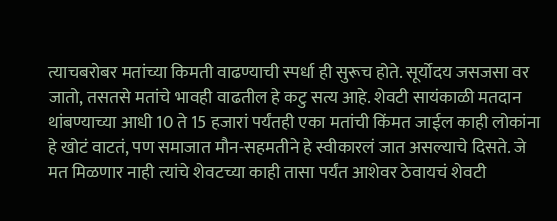त्याचबरोबर मतांच्या किमती वाढण्याची स्पर्धा ही सुरूच होते. सूर्योदय जसजसा वर जातो, तसतसे मतांचे भावही वाढतील हे कटु सत्य आहे. शेवटी सायंकाळी मतदान थांबण्याच्या आधी 10 ते 15 हजारां पर्यंतही एका मतांची किंमत जाईल काही लोकांना हे खोटं वाटतं, पण समाजात मौन-सहमतीने हे स्वीकारलं जात असल्याचे दिसते. जे मत मिळणार नाही त्यांचे शेवटच्या काही तासा पर्यंत आशेवर ठेवायचं शेवटी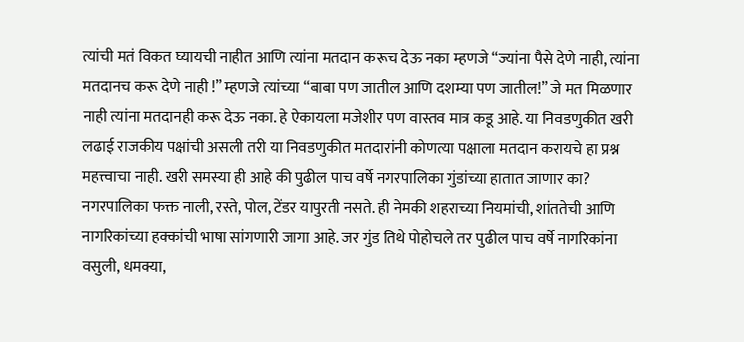त्यांची मतं विकत घ्यायची नाहीत आणि त्यांना मतदान करूच देऊ नका म्हणजे “ज्यांना पैसे देणे नाही, त्यांना मतदानच करू देणे नाही !” म्हणजे त्यांच्या “बाबा पण जातील आणि दशम्या पण जातील!” जे मत मिळणार नाही त्यांना मतदानही करू देऊ नका. हे ऐकायला मजेशीर पण वास्तव मात्र कडू आहे. या निवडणुकीत खरी लढाई राजकीय पक्षांची असली तरी या निवडणुकीत मतदारांनी कोणत्या पक्षाला मतदान करायचे हा प्रश्न महत्त्वाचा नाही. खरी समस्या ही आहे की पुढील पाच वर्षे नगरपालिका गुंडांच्या हातात जाणार का? नगरपालिका फक्त नाली, रस्ते, पोल, टेंडर यापुरती नसते. ही नेमकी शहराच्या नियमांची, शांततेची आणि नागरिकांच्या हक्कांची भाषा सांगणारी जागा आहे. जर गुंड तिथे पोहोचले तर पुढील पाच वर्षे नागरिकांना वसुली, धमक्या,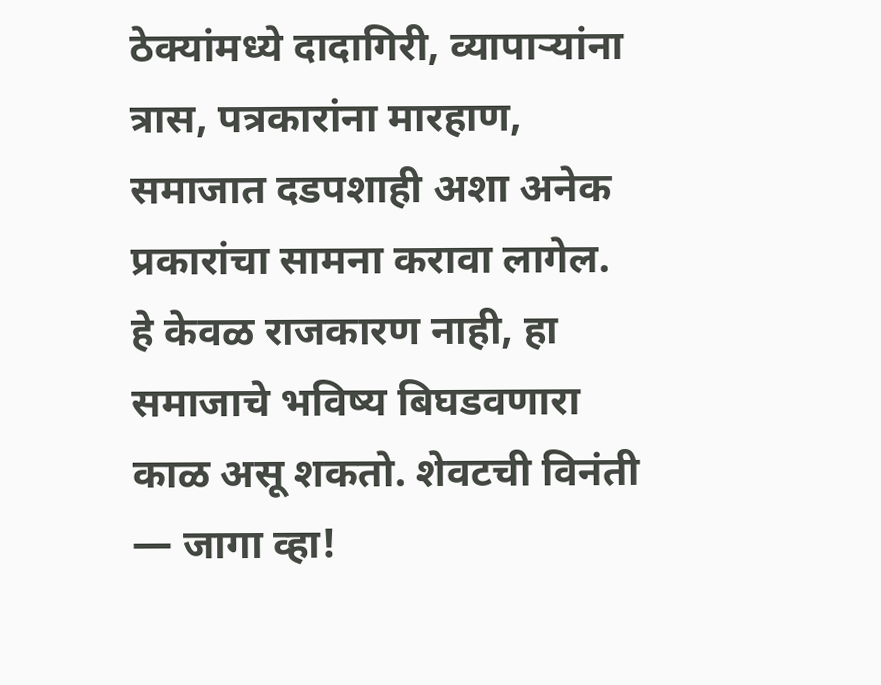ठेक्यांमध्ये दादागिरी, व्यापाऱ्यांना त्रास, पत्रकारांना मारहाण, समाजात दडपशाही अशा अनेक प्रकारांचा सामना करावा लागेल. हे केवळ राजकारण नाही, हा समाजाचे भविष्य बिघडवणारा काळ असू शकतो. शेवटची विनंती — जागा व्हा!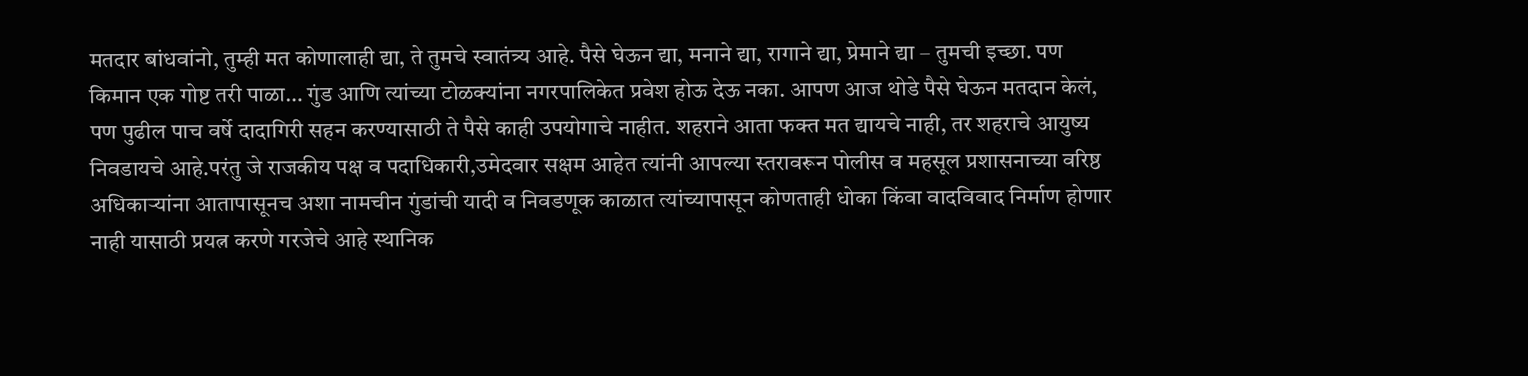मतदार बांधवांनो, तुम्ही मत कोणालाही द्या, ते तुमचे स्वातंत्र्य आहे. पैसे घेऊन द्या, मनाने द्या, रागाने द्या, प्रेमाने द्या – तुमची इच्छा. पण किमान एक गोष्ट तरी पाळा… गुंड आणि त्यांच्या टोळक्यांना नगरपालिकेत प्रवेश होऊ देऊ नका. आपण आज थोडे पैसे घेऊन मतदान केलं, पण पुढील पाच वर्षे दादागिरी सहन करण्यासाठी ते पैसे काही उपयोगाचे नाहीत. शहराने आता फक्त मत द्यायचे नाही, तर शहराचे आयुष्य निवडायचे आहे.परंतु जे राजकीय पक्ष व पदाधिकारी,उमेदवार सक्षम आहेत त्यांनी आपल्या स्तरावरून पोलीस व महसूल प्रशासनाच्या वरिष्ठ अधिकाऱ्यांना आतापासूनच अशा नामचीन गुंडांची यादी व निवडणूक काळात त्यांच्यापासून कोणताही धोका किंवा वादविवाद निर्माण होणार नाही यासाठी प्रयत्न करणे गरजेचे आहे स्थानिक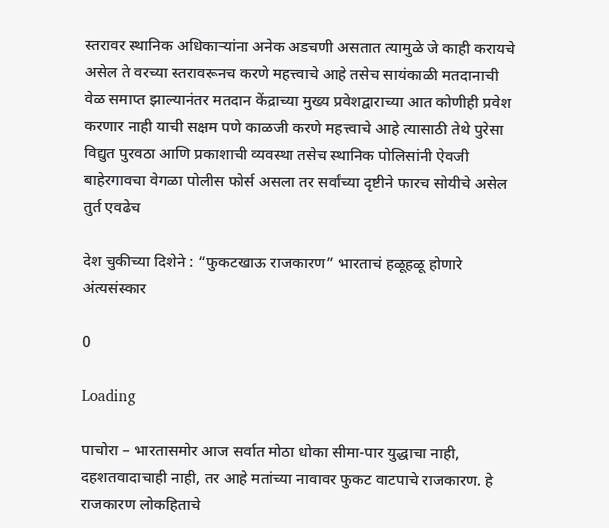स्तरावर स्थानिक अधिकाऱ्यांना अनेक अडचणी असतात त्यामुळे जे काही करायचे असेल ते वरच्या स्तरावरूनच करणे महत्त्वाचे आहे तसेच सायंकाळी मतदानाची वेळ समाप्त झाल्यानंतर मतदान केंद्राच्या मुख्य प्रवेशद्वाराच्या आत कोणीही प्रवेश करणार नाही याची सक्षम पणे काळजी करणे महत्त्वाचे आहे त्यासाठी तेथे पुरेसा विद्युत पुरवठा आणि प्रकाशाची व्यवस्था तसेच स्थानिक पोलिसांनी ऐवजी बाहेरगावचा वेगळा पोलीस फोर्स असला तर सर्वांच्या दृष्टीने फारच सोयीचे असेल
तुर्त एवढेच

देश चुकीच्या दिशेने : “फुकटखाऊ राजकारण” भारताचं हळूहळू होणारे अंत्यसंस्कार

0

Loading

पाचोरा – भारतासमोर आज सर्वात मोठा धोका सीमा-पार युद्धाचा नाही, दहशतवादाचाही नाही, तर आहे मतांच्या नावावर फुकट वाटपाचे राजकारण. हे राजकारण लोकहिताचे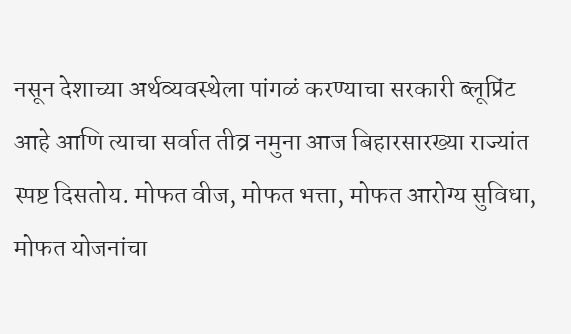नसून देशाच्या अर्थव्यवस्थेला पांगळं करण्याचा सरकारी ब्लूप्रिंट आहे आणि त्याचा सर्वात तीव्र नमुना आज बिहारसारख्या राज्यांत स्पष्ट दिसतोय. मोफत वीज, मोफत भत्ता, मोफत आरोग्य सुविधा, मोफत योजनांचा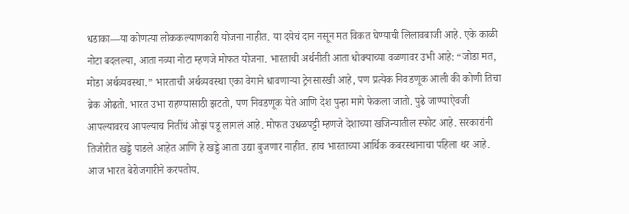धडाका—या कोणत्या लोककल्याणकारी योजना नाहीत. या दयेचं दान नसून मत विकत घेण्याची लिलावबाजी आहे. एके काळी नोटा बदलल्या, आता नव्या नोटा म्हणजे मोफत योजना. भारताची अर्थनीती आता धोक्याच्या वळणावर उभी आहे: “जोडा मत, मोडा अर्थव्यवस्था.” भारताची अर्थव्यवस्था एका वेगाने धावणाऱ्या ट्रेनसारखी आहे, पण प्रत्येक निवडणूक आली की कोणी तिचा ब्रेक ओढतो. भारत उभा राहण्यासाठी झटतो, पण निवडणूक येते आणि देश पुन्हा मागे फेकला जातो. पुढे जाण्याऐवजी आपल्यावरच आपल्याच नितींचं ओझं पडू लागलं आहे. मोफत उधळपट्टी म्हणजे देशाच्या खजिन्यातील स्फोट आहे. सरकारांनी तिजोरीत खड्डे पाडले आहेत आणि हे खड्डे आता उद्या बुजणार नाहीत. हाच भारताच्या आर्थिक कबरस्थानाचा पहिला थर आहे. आज भारत बेरोजगारीने करपतोय.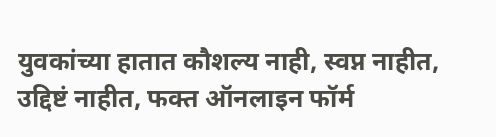युवकांच्या हातात कौशल्य नाही, स्वप्न नाहीत, उद्दिष्टं नाहीत, फक्त ऑनलाइन फॉर्म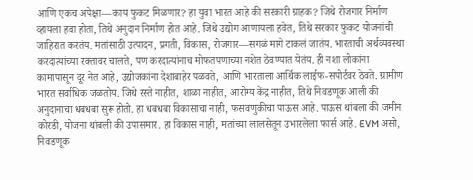आणि एकच अपेक्षा—काय फुकट मिळणार? हा युवा भारत आहे की सरकारी ग्राहक? जिथे रोजगार निर्माण व्हायला हवा होता, तिथे अनुदान निर्माण होत आहे. जिथे उद्योग आणायला हवेत, तिथे सरकार फुकट योजनांची जाहिरात करतंय. मतांसाठी उत्पादन, प्रगती, विकास, रोजगार—सगळं मागे टाकलं जातंय. भारताची अर्थव्यवस्था करदात्यांच्या रक्तावर चालते, पण करदात्यांनाच मोफतपणाच्या नशेत ठेवण्यात येतंय. ही नशा लोकांना कामापासून दूर नेत आहे, उद्योजकांना देशाबाहेर पळवते, आणि भारताला आर्थिक लाईफ-सपोर्टवर ठेवते. ग्रामीण भारत सर्वाधिक जळतोय. जिथे रस्ते नाहीत, शाळा नाहीत, आरोग्य केंद्र नाहीत, तिथे निवडणूक आली की अनुदानाचा धबधबा सुरू होतो. हा धबधबा विकासाचा नाही, फसवणुकीचा पाऊस आहे. पाऊस थांबला की जमीन कोरडी, योजना थांबली की उपासमार. हा विकास नाही, मतांच्या लालसेतून उभारलेला फार्स आहे. EVM असो, निवडणूक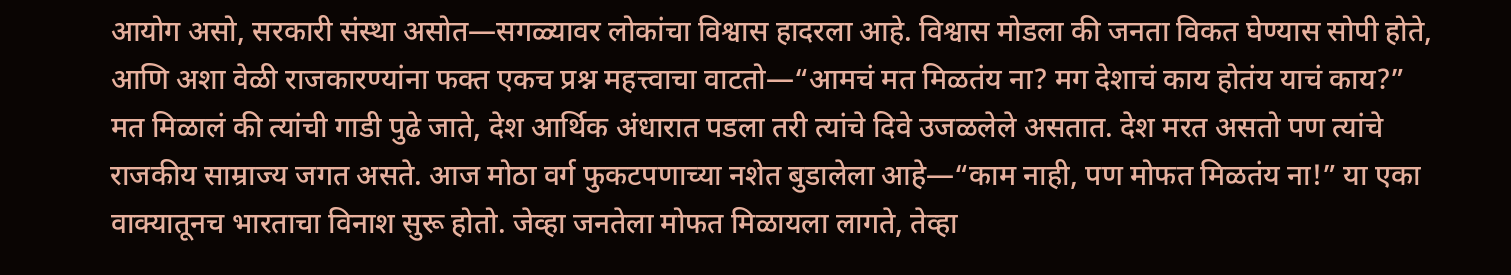आयोग असो, सरकारी संस्था असोत—सगळ्यावर लोकांचा विश्वास हादरला आहे. विश्वास मोडला की जनता विकत घेण्यास सोपी होते, आणि अशा वेळी राजकारण्यांना फक्त एकच प्रश्न महत्त्वाचा वाटतो—“आमचं मत मिळतंय ना? मग देशाचं काय होतंय याचं काय?” मत मिळालं की त्यांची गाडी पुढे जाते, देश आर्थिक अंधारात पडला तरी त्यांचे दिवे उजळलेले असतात. देश मरत असतो पण त्यांचे राजकीय साम्राज्य जगत असते. आज मोठा वर्ग फुकटपणाच्या नशेत बुडालेला आहे—“काम नाही, पण मोफत मिळतंय ना!” या एका वाक्यातूनच भारताचा विनाश सुरू होतो. जेव्हा जनतेला मोफत मिळायला लागते, तेव्हा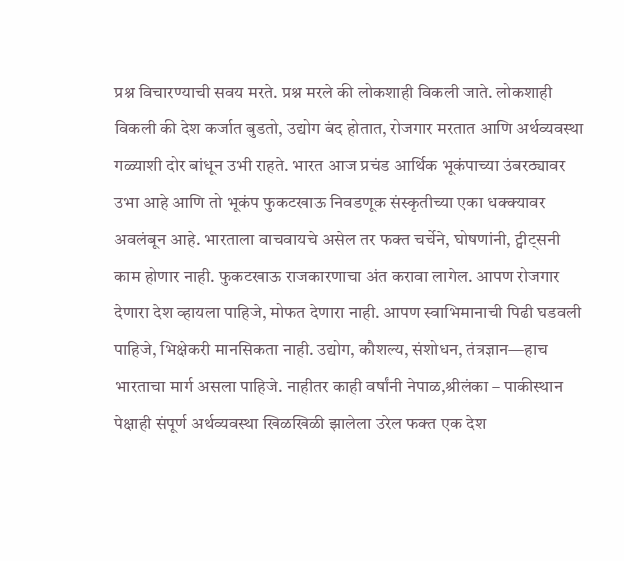प्रश्न विचारण्याची सवय मरते. प्रश्न मरले की लोकशाही विकली जाते. लोकशाही विकली की देश कर्जात बुडतो, उद्योग बंद होतात, रोजगार मरतात आणि अर्थव्यवस्था गळ्याशी दोर बांधून उभी राहते. भारत आज प्रचंड आर्थिक भूकंपाच्या उंबरठ्यावर उभा आहे आणि तो भूकंप फुकटखाऊ निवडणूक संस्कृतीच्या एका धक्क्यावर अवलंबून आहे. भारताला वाचवायचे असेल तर फक्त चर्चेने, घोषणांनी, ट्वीट्सनी काम होणार नाही. फुकटखाऊ राजकारणाचा अंत करावा लागेल. आपण रोजगार देणारा देश व्हायला पाहिजे, मोफत देणारा नाही. आपण स्वाभिमानाची पिढी घडवली पाहिजे, भिक्षेकरी मानसिकता नाही. उद्योग, कौशल्य, संशोधन, तंत्रज्ञान—हाच भारताचा मार्ग असला पाहिजे. नाहीतर काही वर्षांनी नेपाळ,श्रीलंका – पाकीस्थान पेक्षाही संपूर्ण अर्थव्यवस्था खिळखिळी झालेला उरेल फक्त एक देश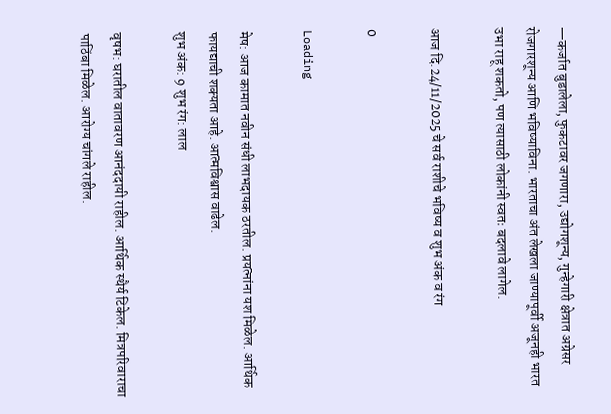—कर्जात बुडालेला, फुकटावर जगणारा, उद्योगशून्य, गुन्हेगारी क्षेत्रात अग्रेसर रोजगारशून्य आणि भविष्याविना. भारताचा अंत लेखला जाण्यापूर्वी अजूनही भारत उभा राहू शकतो, पण त्यासाठी लोकांनी स्वतः बदलावे लागेल.

आज दि.24/11/2025 चे सर्व राशीचे भविष्य व शुभ अंक व रंग

0

Loading

मेष: आज कामात नवीन संधी लाभदायक ठरतील. प्रयत्नांना यश मिळेल. आर्थिक फायद्याची शक्यता आहे. आत्मविश्वास वाढेल.
शुभ अंक: 9 शुभ रंग: लाल

वृषभ: घरातील वातावरण आनंददायी राहील. आर्थिक स्थैर्य टिकेल. मित्रपरिवाराचा पाठिंबा मिळेल. आरोग्य चांगले राहील.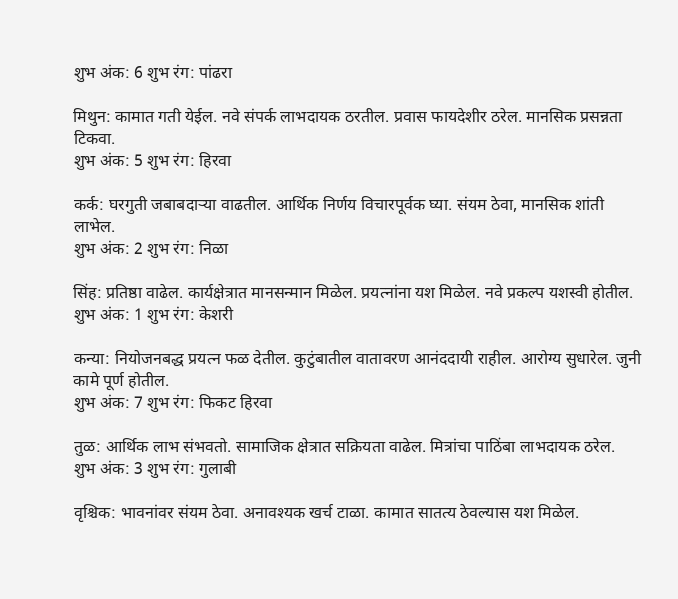शुभ अंक: 6 शुभ रंग: पांढरा

मिथुन: कामात गती येईल. नवे संपर्क लाभदायक ठरतील. प्रवास फायदेशीर ठरेल. मानसिक प्रसन्नता टिकवा.
शुभ अंक: 5 शुभ रंग: हिरवा

कर्क: घरगुती जबाबदाऱ्या वाढतील. आर्थिक निर्णय विचारपूर्वक घ्या. संयम ठेवा, मानसिक शांती लाभेल.
शुभ अंक: 2 शुभ रंग: निळा

सिंह: प्रतिष्ठा वाढेल. कार्यक्षेत्रात मानसन्मान मिळेल. प्रयत्नांना यश मिळेल. नवे प्रकल्प यशस्वी होतील.
शुभ अंक: 1 शुभ रंग: केशरी

कन्या: नियोजनबद्ध प्रयत्न फळ देतील. कुटुंबातील वातावरण आनंददायी राहील. आरोग्य सुधारेल. जुनी कामे पूर्ण होतील.
शुभ अंक: 7 शुभ रंग: फिकट हिरवा

तुळ: आर्थिक लाभ संभवतो. सामाजिक क्षेत्रात सक्रियता वाढेल. मित्रांचा पाठिंबा लाभदायक ठरेल.
शुभ अंक: 3 शुभ रंग: गुलाबी

वृश्चिक: भावनांवर संयम ठेवा. अनावश्यक खर्च टाळा. कामात सातत्य ठेवल्यास यश मिळेल.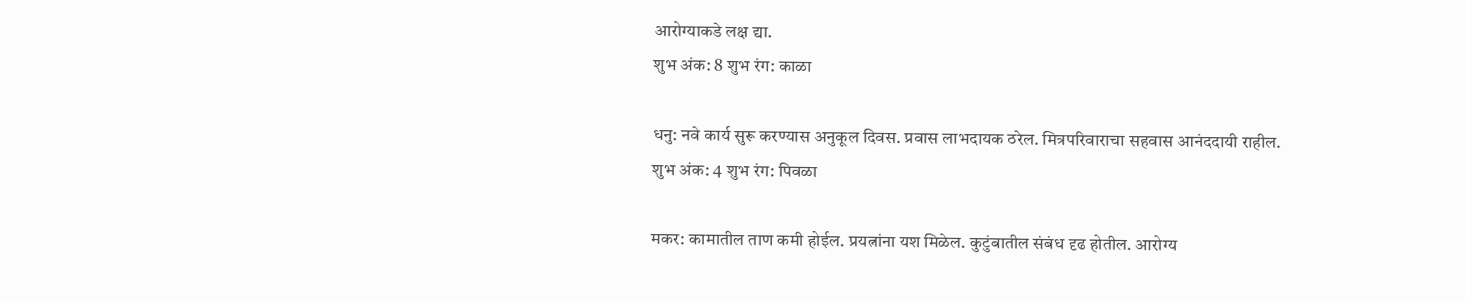आरोग्याकडे लक्ष द्या.
शुभ अंक: 8 शुभ रंग: काळा

धनु: नवे कार्य सुरू करण्यास अनुकूल दिवस. प्रवास लाभदायक ठरेल. मित्रपरिवाराचा सहवास आनंददायी राहील.
शुभ अंक: 4 शुभ रंग: पिवळा

मकर: कामातील ताण कमी होईल. प्रयत्नांना यश मिळेल. कुटुंबातील संबंध दृढ होतील. आरोग्य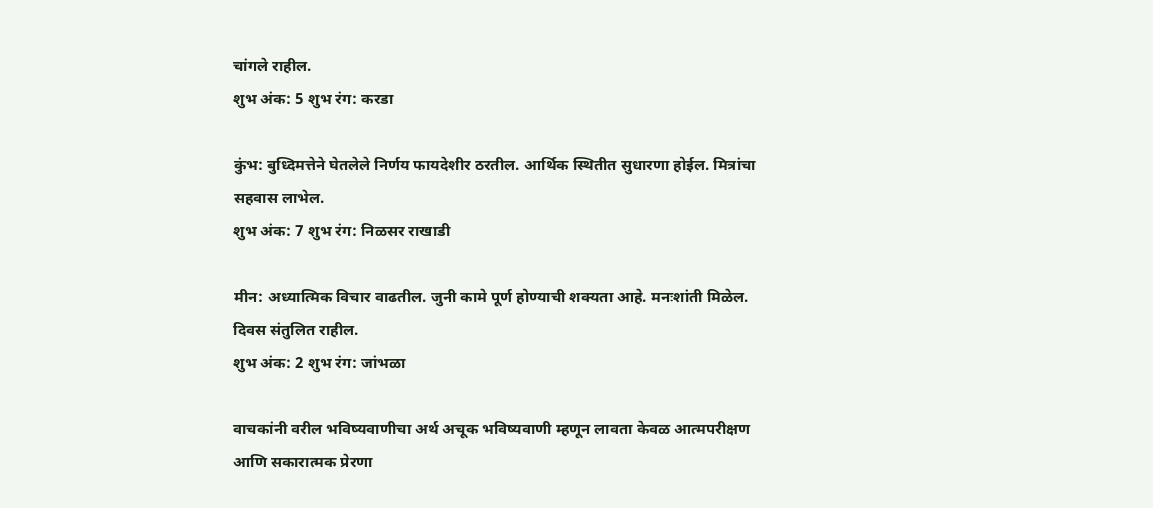चांगले राहील.
शुभ अंक: 5 शुभ रंग: करडा

कुंभ: बुध्दिमत्तेने घेतलेले निर्णय फायदेशीर ठरतील. आर्थिक स्थितीत सुधारणा होईल. मित्रांचा सहवास लाभेल.
शुभ अंक: 7 शुभ रंग: निळसर राखाडी

मीन: अध्यात्मिक विचार वाढतील. जुनी कामे पूर्ण होण्याची शक्यता आहे. मनःशांती मिळेल. दिवस संतुलित राहील.
शुभ अंक: 2 शुभ रंग: जांभळा

वाचकांनी वरील भविष्यवाणीचा अर्थ अचूक भविष्यवाणी म्हणून लावता केवळ आत्मपरीक्षण आणि सकारात्मक प्रेरणा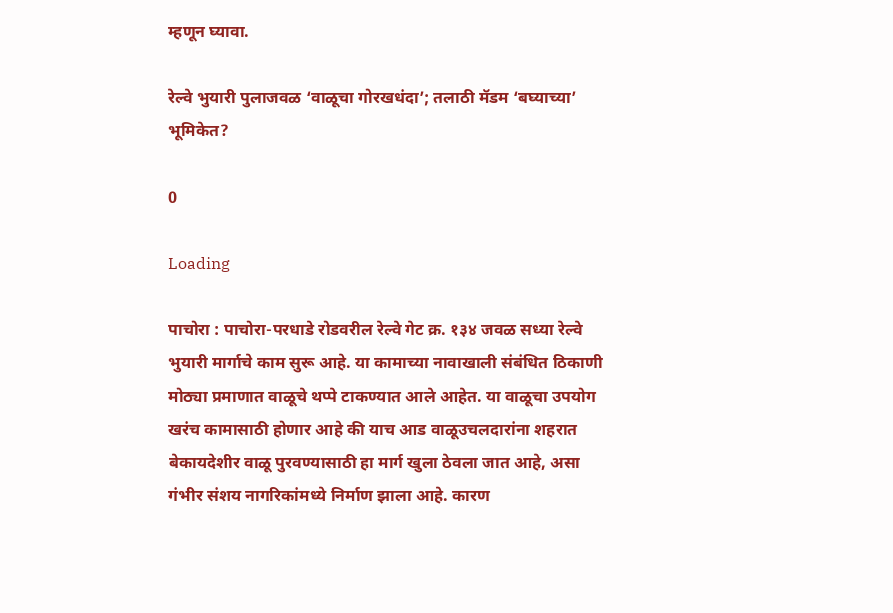म्हणून घ्यावा.

रेल्वे भुयारी पुलाजवळ ‘वाळूचा गोरखधंदा’; तलाठी मॅडम ‘बघ्याच्या’ भूमिकेत?

0

Loading

पाचोरा : पाचोरा-परधाडे रोडवरील रेल्वे गेट क्र. १३४ जवळ सध्या रेल्वे भुयारी मार्गाचे काम सुरू आहे. या कामाच्या नावाखाली संबंधित ठिकाणी मोठ्या प्रमाणात वाळूचे थप्पे टाकण्यात आले आहेत. या वाळूचा उपयोग खरंच कामासाठी होणार आहे की याच आड वाळूउचलदारांना शहरात बेकायदेशीर वाळू पुरवण्यासाठी हा मार्ग खुला ठेवला जात आहे, असा गंभीर संशय नागरिकांमध्ये निर्माण झाला आहे. कारण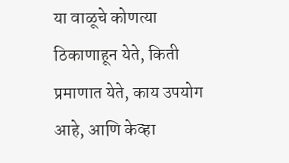या वाळूचे कोणत्या ठिकाणाहून येते, किती प्रमाणात येते, काय उपयोग आहे, आणि केव्हा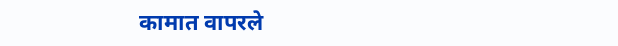कामात वापरले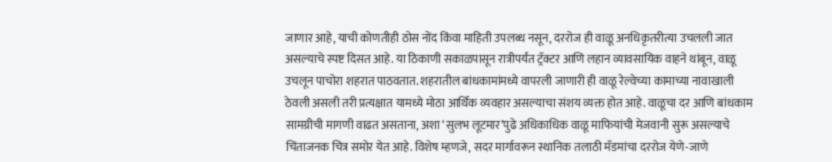जाणार आहे, याची कोणतीही ठोस नोंद किंवा माहिती उपलब्ध नसून, दररोज ही वाळू अनधिकृतरीत्या उचलली जात असल्याचे स्पष्ट दिसत आहे. या ठिकाणी सकाळपासून रात्रीपर्यंत ट्रॅक्टर आणि लहान व्यावसायिक वाहने थांबून, वाळू उचलून पाचोरा शहरात पाठवतात. शहरातील बांधकामांमध्ये वापरली जाणारी ही वाळू रेल्वेच्या कामाच्या नावाखाली ठेवली असली तरी प्रत्यक्षात यामध्ये मोठा आर्थिक व्यवहार असल्याचा संशय व्यक्त होत आहे. वाळूचा दर आणि बांधकाम सामग्रीची मागणी वाढत असताना, अशा ‘सुलभ लूटमार’पुढे अधिकाधिक वाळू माफियांची मेजवानी सुरू असल्याचे चिंताजनक चित्र समोर येत आहे. विशेष म्हणजे, सदर मार्गावरून स्थानिक तलाठी मॅडमांचा दररोज येणे-जाणे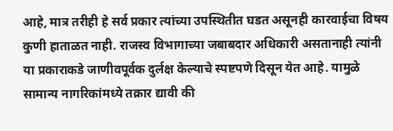आहे, मात्र तरीही हे सर्व प्रकार त्यांच्या उपस्थितीत घडत असूनही कारवाईचा विषय कुणी हाताळत नाही. राजस्व विभागाच्या जबाबदार अधिकारी असतानाही त्यांनी या प्रकाराकडे जाणीवपूर्वक दुर्लक्ष केल्याचे स्पष्टपणे दिसून येत आहे. यामुळे सामान्य नागरिकांमध्ये तक्रार द्यावी की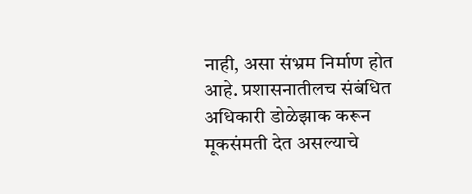नाही, असा संभ्रम निर्माण होत आहे. प्रशासनातीलच संबंधित अधिकारी डोळेझाक करून मूकसंमती देत असल्याचे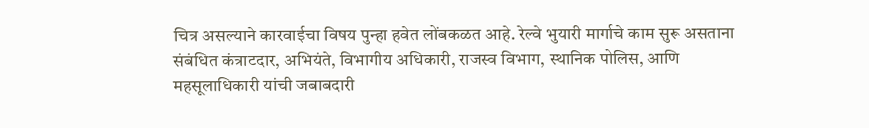चित्र असल्याने कारवाईचा विषय पुन्हा हवेत लोंबकळत आहे. रेल्वे भुयारी मार्गाचे काम सुरू असताना संबंधित कंत्राटदार, अभियंते, विभागीय अधिकारी, राजस्व विभाग, स्थानिक पोलिस, आणि महसूलाधिकारी यांची जबाबदारी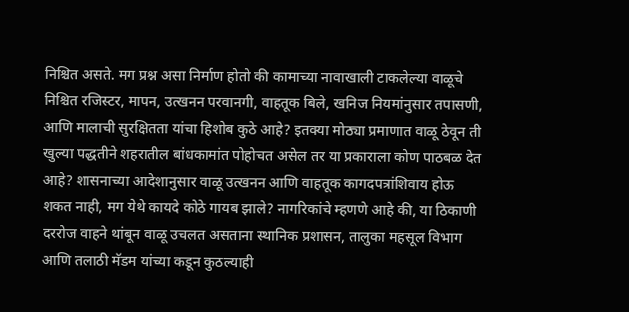निश्चित असते. मग प्रश्न असा निर्माण होतो की कामाच्या नावाखाली टाकलेल्या वाळूचे निश्चित रजिस्टर, मापन, उत्खनन परवानगी, वाहतूक बिले, खनिज नियमांनुसार तपासणी, आणि मालाची सुरक्षितता यांचा हिशोब कुठे आहे? इतक्या मोठ्या प्रमाणात वाळू ठेवून ती खुल्या पद्धतीने शहरातील बांधकामांत पोहोचत असेल तर या प्रकाराला कोण पाठबळ देत आहे? शासनाच्या आदेशानुसार वाळू उत्खनन आणि वाहतूक कागदपत्रांशिवाय होऊ शकत नाही, मग येथे कायदे कोठे गायब झाले? नागरिकांचे म्हणणे आहे की, या ठिकाणी दररोज वाहने थांबून वाळू उचलत असताना स्थानिक प्रशासन, तालुका महसूल विभाग आणि तलाठी मॅडम यांच्या कडून कुठल्याही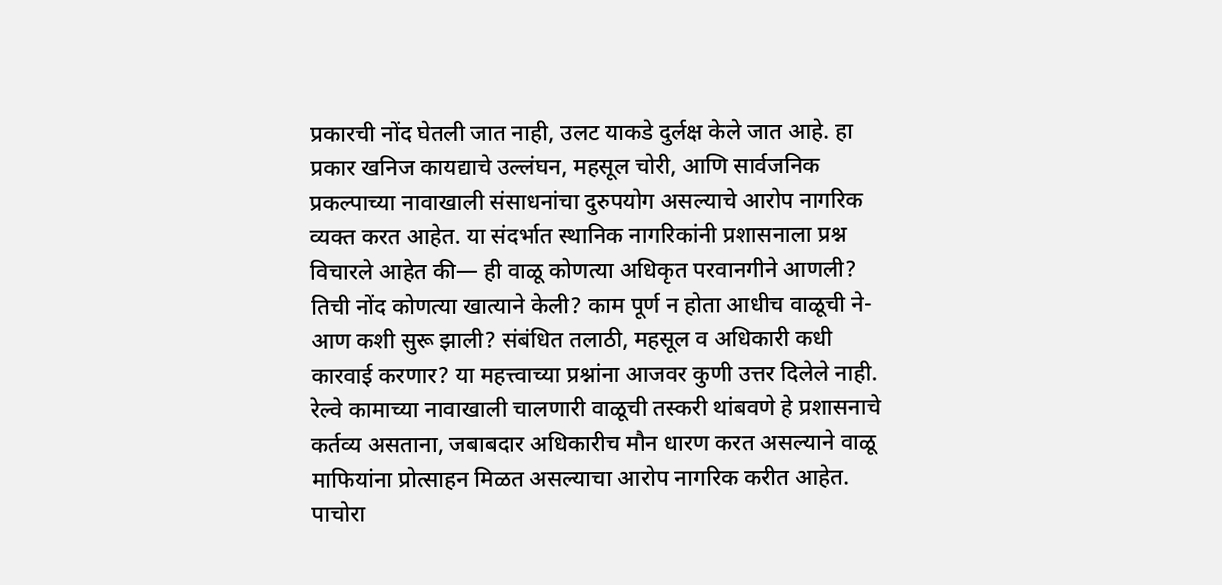प्रकारची नोंद घेतली जात नाही, उलट याकडे दुर्लक्ष केले जात आहे. हा प्रकार खनिज कायद्याचे उल्लंघन, महसूल चोरी, आणि सार्वजनिक प्रकल्पाच्या नावाखाली संसाधनांचा दुरुपयोग असल्याचे आरोप नागरिक व्यक्त करत आहेत. या संदर्भात स्थानिक नागरिकांनी प्रशासनाला प्रश्न विचारले आहेत की— ही वाळू कोणत्या अधिकृत परवानगीने आणली? तिची नोंद कोणत्या खात्याने केली? काम पूर्ण न होता आधीच वाळूची ने-आण कशी सुरू झाली? संबंधित तलाठी, महसूल व अधिकारी कधी कारवाई करणार? या महत्त्वाच्या प्रश्नांना आजवर कुणी उत्तर दिलेले नाही. रेल्वे कामाच्या नावाखाली चालणारी वाळूची तस्करी थांबवणे हे प्रशासनाचे कर्तव्य असताना, जबाबदार अधिकारीच मौन धारण करत असल्याने वाळू माफियांना प्रोत्साहन मिळत असल्याचा आरोप नागरिक करीत आहेत. पाचोरा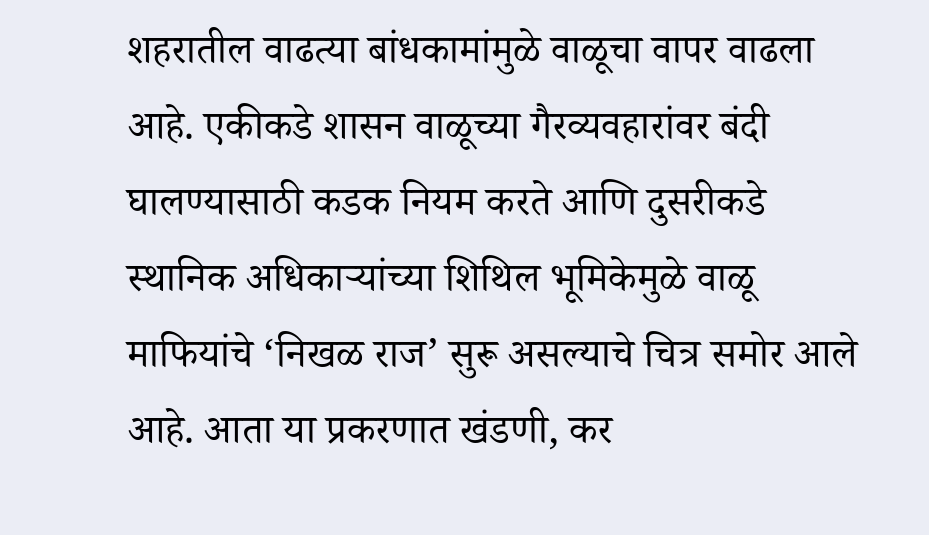शहरातील वाढत्या बांधकामांमुळे वाळूचा वापर वाढला आहे. एकीकडे शासन वाळूच्या गैरव्यवहारांवर बंदी घालण्यासाठी कडक नियम करते आणि दुसरीकडे स्थानिक अधिकार्‍यांच्या शिथिल भूमिकेमुळे वाळू माफियांचे ‘निखळ राज’ सुरू असल्याचे चित्र समोर आले आहे. आता या प्रकरणात खंडणी, कर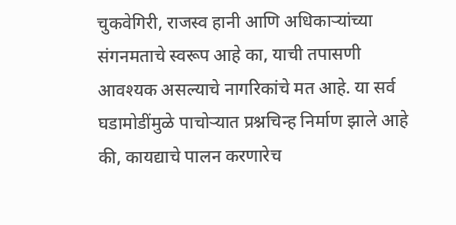चुकवेगिरी, राजस्व हानी आणि अधिकाऱ्यांच्या संगनमताचे स्वरूप आहे का, याची तपासणी आवश्यक असल्याचे नागरिकांचे मत आहे. या सर्व घडामोडींमुळे पाचोर्‍यात प्रश्नचिन्ह निर्माण झाले आहे की, कायद्याचे पालन करणारेच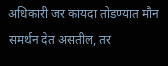अधिकारी जर कायदा तोडण्यात मौन समर्थन देत असतील, तर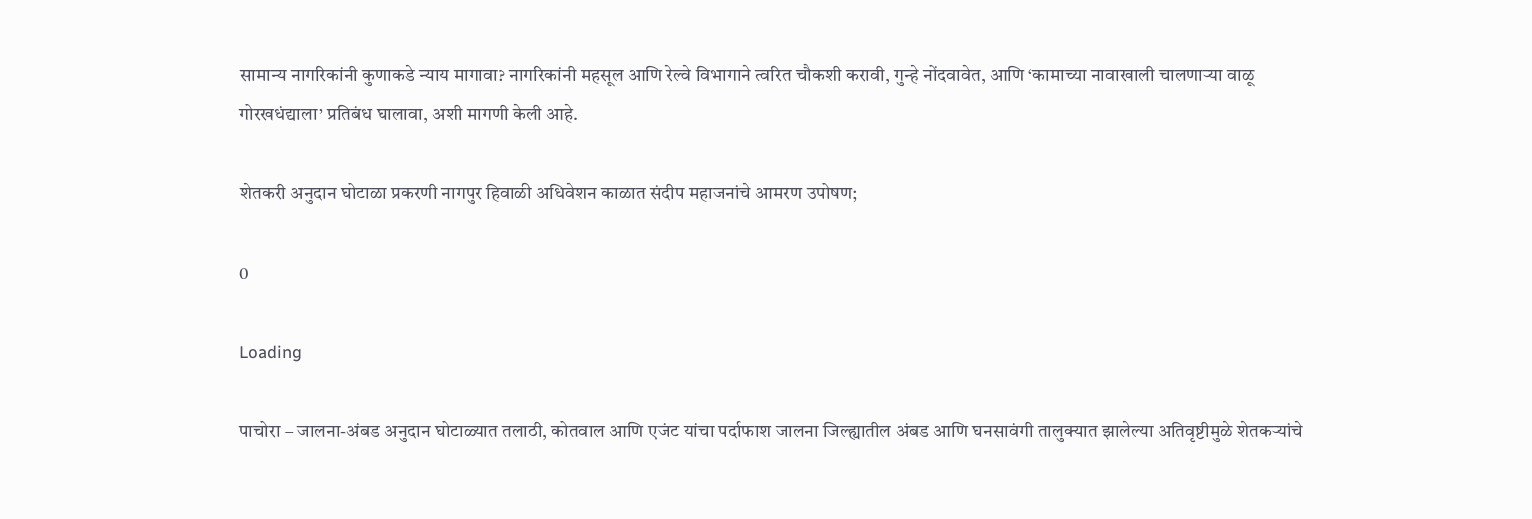सामान्य नागरिकांनी कुणाकडे न्याय मागावा? नागरिकांनी महसूल आणि रेल्वे विभागाने त्वरित चौकशी करावी, गुन्हे नोंदवावेत, आणि ‘कामाच्या नावाखाली चालणाऱ्या वाळू गोरखधंद्याला’ प्रतिबंध घालावा, अशी मागणी केली आहे.

शेतकरी अनुदान घोटाळा प्रकरणी नागपुर हिवाळी अधिवेशन काळात संदीप महाजनांचे आमरण उपोषण;

0

Loading

पाचोरा – जालना-अंबड अनुदान घोटाळ्यात तलाठी, कोतवाल आणि एजंट यांचा पर्दाफाश जालना जिल्ह्यातील अंबड आणि घनसावंगी तालुक्यात झालेल्या अतिवृष्टीमुळे शेतकऱ्यांचे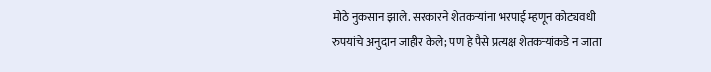मोठे नुकसान झाले. सरकारने शेतकऱ्यांना भरपाई म्हणून कोट्यवधी रुपयांचे अनुदान जाहीर केले; पण हे पैसे प्रत्यक्ष शेतकऱ्यांकडे न जाता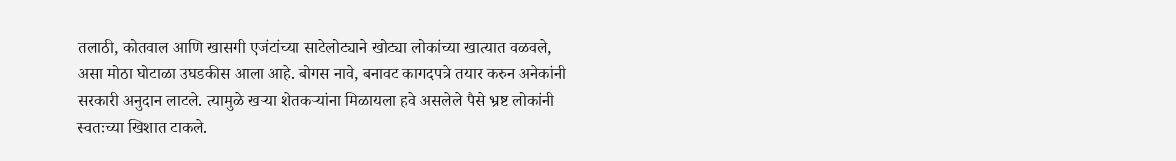तलाठी, कोतवाल आणि खासगी एजंटांच्या साटेलोट्याने खोट्या लोकांच्या खात्यात वळवले, असा मोठा घोटाळा उघडकीस आला आहे. बोगस नावे, बनावट कागदपत्रे तयार करुन अनेकांनी सरकारी अनुदान लाटले. त्यामुळे खऱ्या शेतकऱ्यांना मिळायला हवे असलेले पैसे भ्रष्ट लोकांनी स्वतःच्या खिशात टाकले.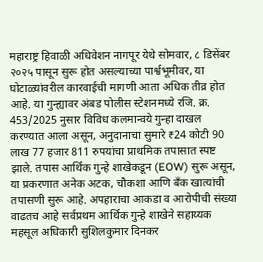महाराष्ट्र हिवाळी अधिवेशन नागपूर येथे सोमवार, ८ डिसेंबर २०२५ पासून सुरू होत असल्याच्या पार्श्वभूमीवर, या घोटाळ्यांवरील कारवाईची मागणी आता अधिक तीव्र होत आहे. या गुन्ह्यावर अंबड पोलीस स्टेशनमध्ये रजि. क्र. 453/2025 नुसार विविध कलमान्वये गुन्हा दाखल करण्यात आला असून, अनुदानाचा सुमारे ₹24 कोटी 90 लाख 77 हजार 811 रुपयांचा प्राथमिक तपासात स्पष्ट झाले. तपास आर्थिक गुन्हे शाखेकडून (EOW) सुरू असून, या प्रकरणात अनेक अटक, चौकशा आणि बँक खात्यांची तपासणी सुरू आहे. अपहाराचा आकडा व आरोपीची संख्या वाढतच आहे सर्वप्रथम आर्थिक गुन्हे शाखेने सहाय्यक महसूल अधिकारी सुशिलकुमार दिनकर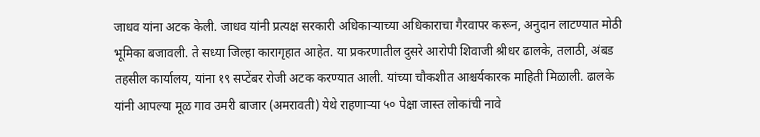जाधव यांना अटक केली. जाधव यांनी प्रत्यक्ष सरकारी अधिकाऱ्याच्या अधिकाराचा गैरवापर करून, अनुदान लाटण्यात मोठी भूमिका बजावली. ते सध्या जिल्हा कारागृहात आहेत. या प्रकरणातील दुसरे आरोपी शिवाजी श्रीधर ढालके, तलाठी, अंबड तहसील कार्यालय, यांना १९ सप्टेंबर रोजी अटक करण्यात आली. यांच्या चौकशीत आश्चर्यकारक माहिती मिळाली. ढालके यांनी आपल्या मूळ गाव उमरी बाजार (अमरावती) येथे राहणाऱ्या ५० पेक्षा जास्त लोकांची नावे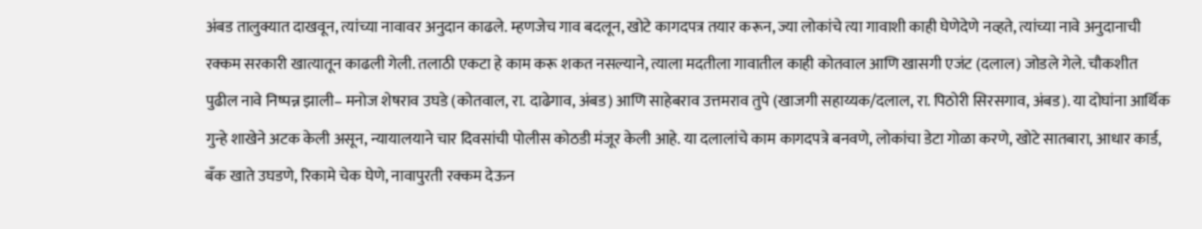अंबड तालुक्यात दाखवून, त्यांच्या नावावर अनुदान काढले. म्हणजेच गाव बदलून, खोटे कागदपत्र तयार करून, ज्या लोकांचे त्या गावाशी काही घेणेदेणे नव्हते, त्यांच्या नावे अनुदानाची रक्कम सरकारी खात्यातून काढली गेली. तलाठी एकटा हे काम करू शकत नसल्याने, त्याला मदतीला गावातील काही कोतवाल आणि खासगी एजंट (दलाल) जोडले गेले. चौकशीत पुढील नावे निष्पन्न झाली– मनोज शेषराव उघडे (कोतवाल, रा. दाढेगाव, अंबड) आणि साहेबराव उत्तमराव तुपे (खाजगी सहाय्यक/दलाल, रा. पिठोरी सिरसगाव, अंबड). या दोघांना आर्थिक गुन्हे शाखेने अटक केली असून, न्यायालयाने चार दिवसांची पोलीस कोठडी मंजूर केली आहे. या दलालांचे काम कागदपत्रे बनवणे, लोकांचा डेटा गोळा करणे, खोटे सातबारा, आधार कार्ड, बँक खाते उघडणे, रिकामे चेक घेणे, नावापुरती रक्कम देऊन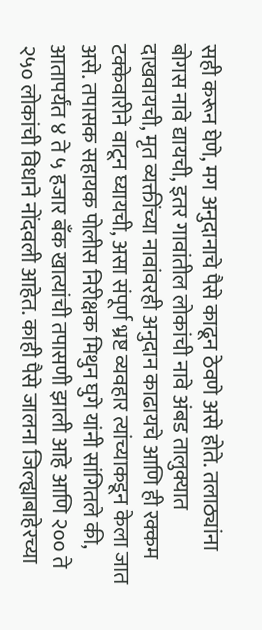सही करून घेणे, मग अनुदानाचे पैसे काढून ठेवणे असे होते. तलाठ्यांना बोगस नावे द्यायची, इतर गावांतील लोकांची नावे अंबड तालुक्यात दाखवायची, मृत व्यक्तींच्या नावांवरही अनुदान काढायचे आणि ही रक्कम टक्केवारीने वाटून घ्यायची, असा संपूर्ण भ्रष्ट व्यवहार त्यांच्याकडून केला जात असे. तपासक सहायक पोलीस निरीक्षक मिथुन घुगे यांनी सांगितले की, आतापर्यंत ४ ते ५ हजार बँक खात्यांची तपासणी झाली आहे आणि २०० ते २५० लोकांची विधाने नोंदवली आहेत. काही पैसे जालना जिल्ह्याबाहेरच्या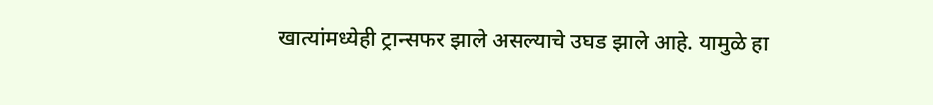खात्यांमध्येही ट्रान्सफर झाले असल्याचे उघड झाले आहे. यामुळे हा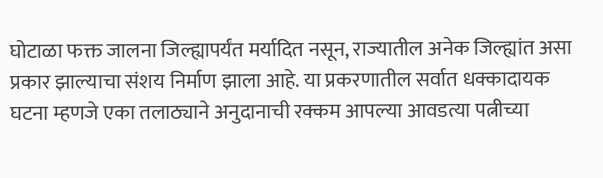घोटाळा फक्त जालना जिल्ह्यापर्यंत मर्यादित नसून, राज्यातील अनेक जिल्ह्यांत असा प्रकार झाल्याचा संशय निर्माण झाला आहे. या प्रकरणातील सर्वात धक्कादायक घटना म्हणजे एका तलाठ्याने अनुदानाची रक्कम आपल्या आवडत्या पत्नीच्या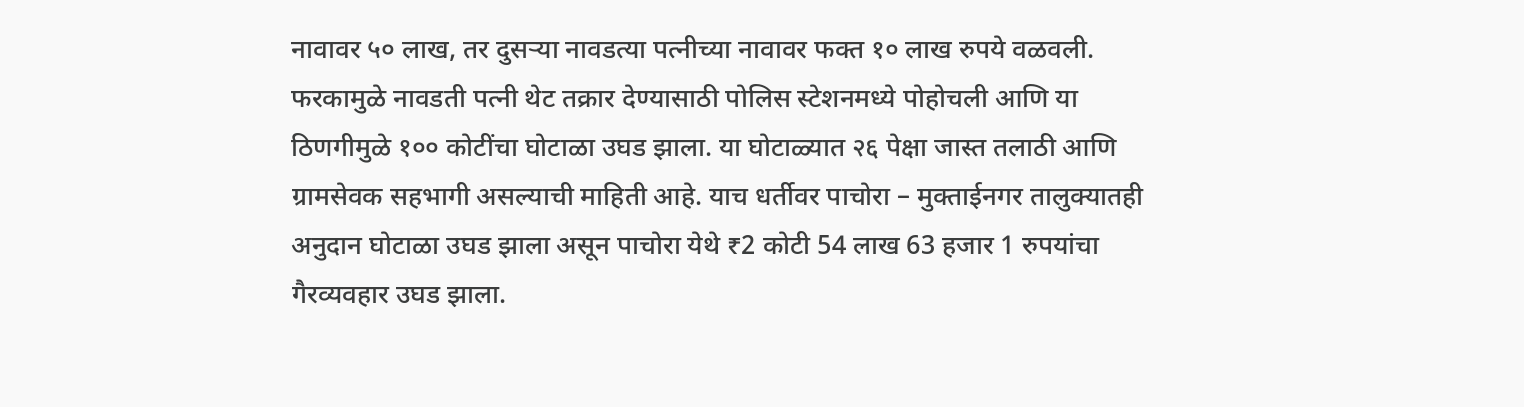नावावर ५० लाख, तर दुसऱ्या नावडत्या पत्नीच्या नावावर फक्त १० लाख रुपये वळवली. फरकामुळे नावडती पत्नी थेट तक्रार देण्यासाठी पोलिस स्टेशनमध्ये पोहोचली आणि या ठिणगीमुळे १०० कोटींचा घोटाळा उघड झाला. या घोटाळ्यात २६ पेक्षा जास्त तलाठी आणि ग्रामसेवक सहभागी असल्याची माहिती आहे. याच धर्तीवर पाचोरा – मुक्ताईनगर तालुक्यातही अनुदान घोटाळा उघड झाला असून पाचोरा येथे ₹2 कोटी 54 लाख 63 हजार 1 रुपयांचा गैरव्यवहार उघड झाला.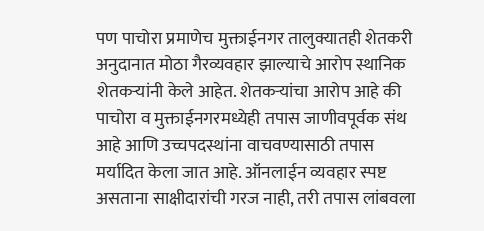पण पाचोरा प्रमाणेच मुक्ताईनगर तालुक्यातही शेतकरी अनुदानात मोठा गैरव्यवहार झाल्याचे आरोप स्थानिक शेतकऱ्यांनी केले आहेत. शेतकऱ्यांचा आरोप आहे की पाचोरा व मुक्ताईनगरमध्येही तपास जाणीवपूर्वक संथ आहे आणि उच्चपदस्थांना वाचवण्यासाठी तपास मर्यादित केला जात आहे. ऑनलाईन व्यवहार स्पष्ट असताना साक्षीदारांची गरज नाही, तरी तपास लांबवला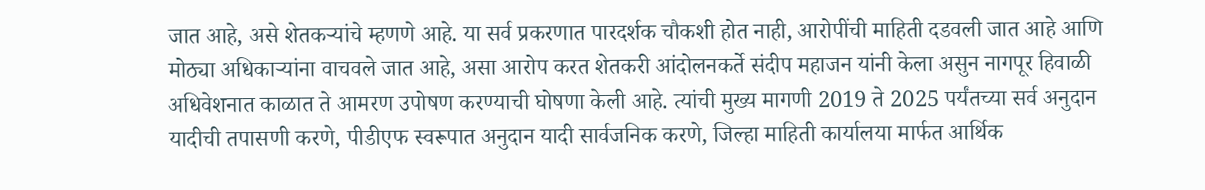जात आहे, असे शेतकऱ्यांचे म्हणणे आहे. या सर्व प्रकरणात पारदर्शक चौकशी होत नाही, आरोपींची माहिती दडवली जात आहे आणि मोठ्या अधिकाऱ्यांना वाचवले जात आहे, असा आरोप करत शेतकरी आंदोलनकर्ते संदीप महाजन यांनी केला असुन नागपूर हिवाळी अधिवेशनात काळात ते आमरण उपोषण करण्याची घोषणा केली आहे. त्यांची मुख्य मागणी 2019 ते 2025 पर्यंतच्या सर्व अनुदान यादीची तपासणी करणे, पीडीएफ स्वरूपात अनुदान यादी सार्वजनिक करणे, जिल्हा माहिती कार्यालया मार्फत आर्थिक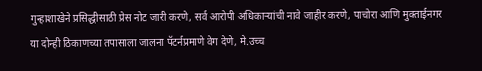गुन्हाशाखेने प्रसिद्धीसाठी प्रेस नोट जारी करणे, सर्व आरोपी अधिकाऱ्यांची नावे जाहीर करणे, पाचोरा आणि मुक्ताईनगर या दोन्ही ठिकाणच्या तपासाला जालना पॅटर्नप्रमाणे वेग देणे, मे.उच्च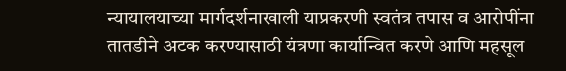न्यायालयाच्या मार्गदर्शनाखाली याप्रकरणी स्वतंत्र तपास व आरोपींना तातडीने अटक करण्यासाठी यंत्रणा कार्यान्वित करणे आणि महसूल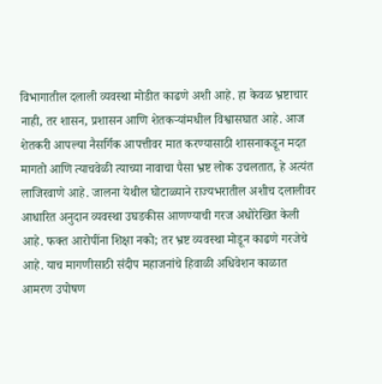विभागातील दलाली व्यवस्था मोडीत काढणे अशी आहे. हा केवळ भ्रष्टाचार नाही, तर शासन, प्रशासन आणि शेतकऱ्यांमधील विश्वासघात आहे. आज शेतकरी आपल्या नैसर्गिक आपत्तीवर मात करण्यासाठी शासनाकडून मदत मागतो आणि त्याचवेळी त्याच्या नावाचा पैसा भ्रष्ट लोक उचलतात, हे अत्यंत लाजिरवाणे आहे. जालना येथील घोटाळ्याने राज्यभरातील अशीच दलालीवर आधारित अनुदान व्यवस्था उघडकीस आणण्याची गरज अधोरेखित केली आहे. फक्त आरोपींना शिक्षा नको; तर भ्रष्ट व्यवस्था मोडून काढणे गरजेचे आहे. याच मागणीसाठी संदीप महाजनांचे हिवाळी अधिवेशन काळात आमरण उपोषण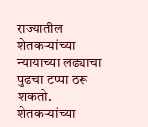राज्यातील शेतकऱ्यांच्या न्यायाच्या लढ्याचा पुढचा टप्पा ठरू शकतो. शेतकऱ्यांच्या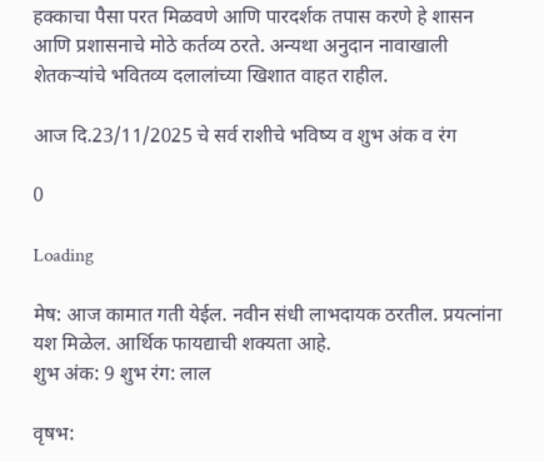हक्काचा पैसा परत मिळवणे आणि पारदर्शक तपास करणे हे शासन आणि प्रशासनाचे मोठे कर्तव्य ठरते. अन्यथा अनुदान नावाखाली शेतकऱ्यांचे भवितव्य दलालांच्या खिशात वाहत राहील.

आज दि.23/11/2025 चे सर्व राशीचे भविष्य व शुभ अंक व रंग

0

Loading

मेष: आज कामात गती येईल. नवीन संधी लाभदायक ठरतील. प्रयत्नांना यश मिळेल. आर्थिक फायद्याची शक्यता आहे.
शुभ अंक: 9 शुभ रंग: लाल

वृषभ: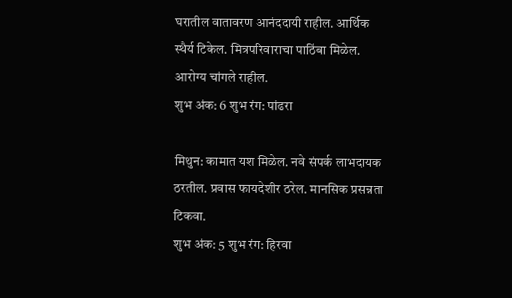घरातील वातावरण आनंददायी राहील. आर्थिक स्थैर्य टिकेल. मित्रपरिवाराचा पाठिंबा मिळेल. आरोग्य चांगले राहील.
शुभ अंक: 6 शुभ रंग: पांढरा

मिथुन: कामात यश मिळेल. नवे संपर्क लाभदायक ठरतील. प्रवास फायदेशीर ठरेल. मानसिक प्रसन्नता टिकवा.
शुभ अंक: 5 शुभ रंग: हिरवा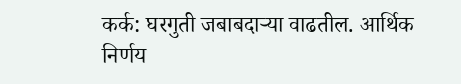कर्क: घरगुती जबाबदाऱ्या वाढतील. आर्थिक निर्णय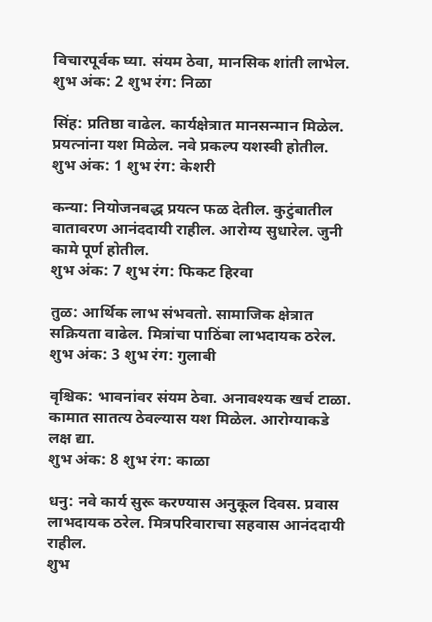विचारपूर्वक घ्या. संयम ठेवा, मानसिक शांती लाभेल.
शुभ अंक: 2 शुभ रंग: निळा

सिंह: प्रतिष्ठा वाढेल. कार्यक्षेत्रात मानसन्मान मिळेल. प्रयत्नांना यश मिळेल. नवे प्रकल्प यशस्वी होतील.
शुभ अंक: 1 शुभ रंग: केशरी

कन्या: नियोजनबद्ध प्रयत्न फळ देतील. कुटुंबातील वातावरण आनंददायी राहील. आरोग्य सुधारेल. जुनी कामे पूर्ण होतील.
शुभ अंक: 7 शुभ रंग: फिकट हिरवा

तुळ: आर्थिक लाभ संभवतो. सामाजिक क्षेत्रात सक्रियता वाढेल. मित्रांचा पाठिंबा लाभदायक ठरेल.
शुभ अंक: 3 शुभ रंग: गुलाबी

वृश्चिक: भावनांवर संयम ठेवा. अनावश्यक खर्च टाळा. कामात सातत्य ठेवल्यास यश मिळेल. आरोग्याकडे लक्ष द्या.
शुभ अंक: 8 शुभ रंग: काळा

धनु: नवे कार्य सुरू करण्यास अनुकूल दिवस. प्रवास लाभदायक ठरेल. मित्रपरिवाराचा सहवास आनंददायी राहील.
शुभ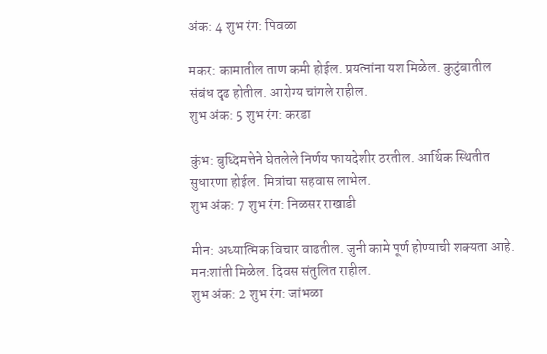अंक: 4 शुभ रंग: पिवळा

मकर: कामातील ताण कमी होईल. प्रयत्नांना यश मिळेल. कुटुंबातील संबंध दृढ होतील. आरोग्य चांगले राहील.
शुभ अंक: 5 शुभ रंग: करडा

कुंभ: बुध्दिमत्तेने घेतलेले निर्णय फायदेशीर ठरतील. आर्थिक स्थितीत सुधारणा होईल. मित्रांचा सहवास लाभेल.
शुभ अंक: 7 शुभ रंग: निळसर राखाडी

मीन: अध्यात्मिक विचार वाढतील. जुनी कामे पूर्ण होण्याची शक्यता आहे. मनःशांती मिळेल. दिवस संतुलित राहील.
शुभ अंक: 2 शुभ रंग: जांभळा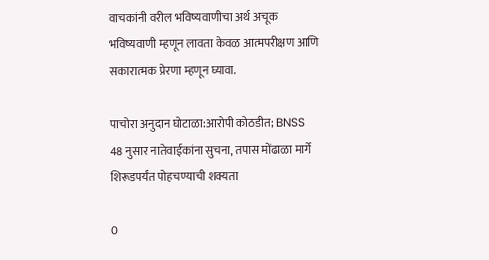वाचकांनी वरील भविष्यवाणीचा अर्थ अचूक भविष्यवाणी म्हणून लावता केवळ आत्मपरीक्षण आणि सकारात्मक प्रेरणा म्हणून घ्यावा.

पाचोरा अनुदान घोटाळा:आरोपी कोठडीत; BNSS 48 नुसार नातेवाईकांना सुचना, तपास मोंढाळा मार्गे शिरूडपर्यंत पोहचण्याची शक्यता

0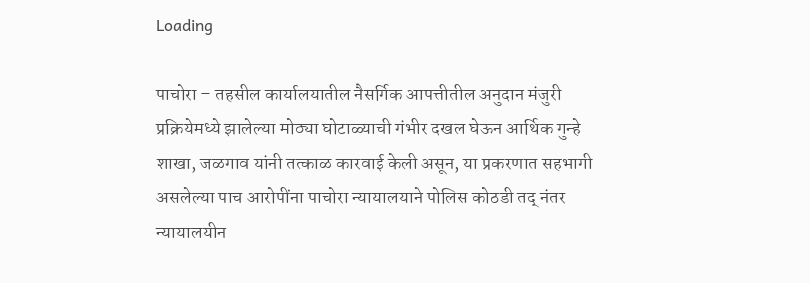Loading

पाचोरा – तहसील कार्यालयातील नैसर्गिक आपत्तीतील अनुदान मंजुरी प्रक्रियेमध्ये झालेल्या मोठ्या घोटाळ्याची गंभीर दखल घेऊन आर्थिक गुन्हे शाखा, जळगाव यांनी तत्काळ कारवाई केली असून, या प्रकरणात सहभागी असलेल्या पाच आरोपींना पाचोरा न्यायालयाने पोलिस कोठडी तद् नंतर न्यायालयीन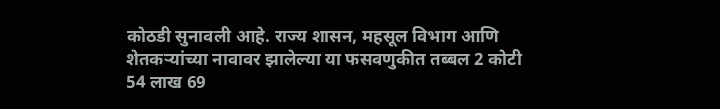कोठडी सुनावली आहे. राज्य शासन, महसूल विभाग आणि शेतकऱ्यांच्या नावावर झालेल्या या फसवणुकीत तब्बल 2 कोटी 54 लाख 69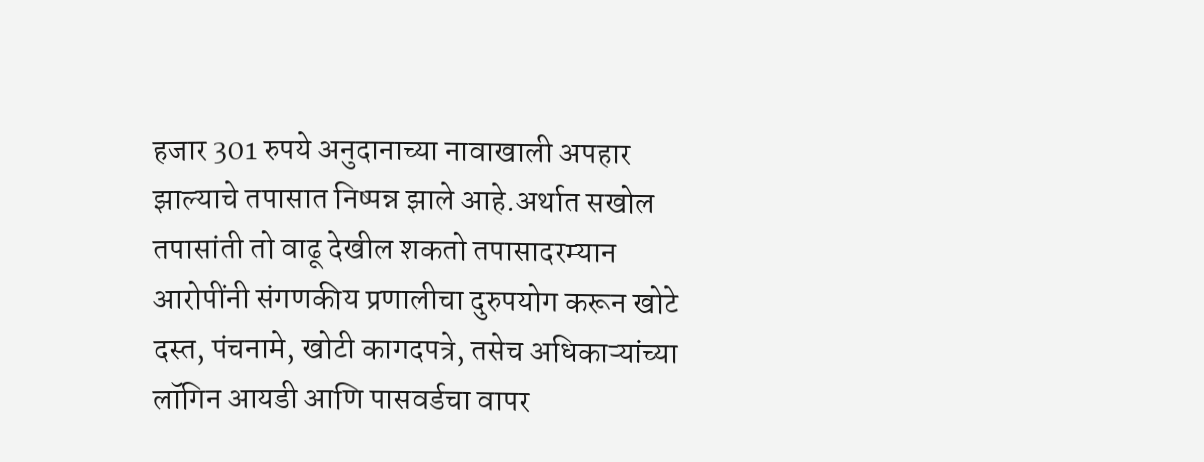हजार 301 रुपये अनुदानाच्या नावाखाली अपहार झाल्याचे तपासात निष्पन्न झाले आहे.अर्थात सखोल तपासांती तो वाढू देखील शकतो तपासादरम्यान आरोपींनी संगणकीय प्रणालीचा दुरुपयोग करून खोटे दस्त, पंचनामे, खोटी कागदपत्रे, तसेच अधिकाऱ्यांच्या लॉगिन आयडी आणि पासवर्डचा वापर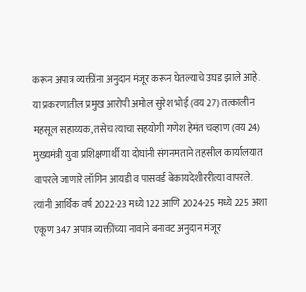करून अपात्र व्यक्तींना अनुदान मंजूर करून घेतल्याचे उघड झाले आहे. या प्रकरणातील प्रमुख आरोपी अमोल सुरेश भोई (वय 27) तत्कालीन महसूल सहाय्यक, तसेच त्याचा सहयोगी गणेश हेमंत चव्हाण (वय 24) मुख्यमंत्री युवा प्रशिक्षणार्थी या दोघांनी संगनमताने तहसील कार्यालयात वापरले जाणारे लॉगिन आयडी व पासवर्ड बेकायदेशीररीत्या वापरले. त्यांनी आर्थिक वर्ष 2022-23 मध्ये 122 आणि 2024-25 मध्ये 225 अशा एकूण 347 अपात्र व्यक्तींच्या नावाने बनावट अनुदान मंजूर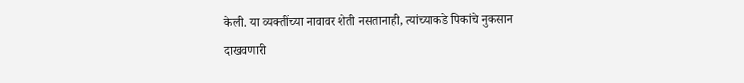केली. या व्यक्तींच्या नावावर शेती नसतानाही, त्यांच्याकडे पिकांचे नुकसान दाखवणारी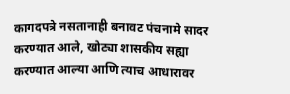कागदपत्रे नसतानाही बनावट पंचनामे सादर करण्यात आले, खोट्या शासकीय सह्या करण्यात आल्या आणि त्याच आधारावर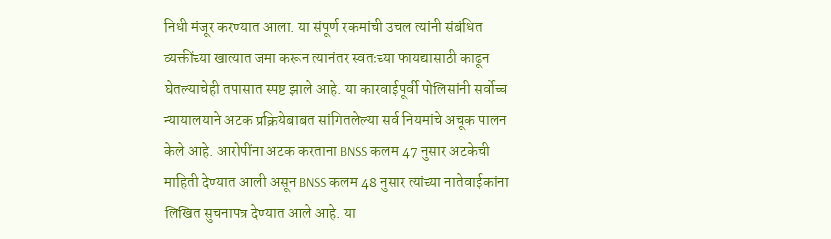निधी मंजूर करण्यात आला. या संपूर्ण रकमांची उचल त्यांनी संबंधित व्यक्तींच्या खात्यात जमा करून त्यानंतर स्वतःच्या फायद्यासाठी काढून घेतल्याचेही तपासात स्पष्ट झाले आहे. या कारवाईपूर्वी पोलिसांनी सर्वोच्च न्यायालयाने अटक प्रक्रियेबाबत सांगितलेल्या सर्व नियमांचे अचूक पालन केले आहे. आरोपींना अटक करताना BNSS कलम 47 नुसार अटकेची माहिती देण्यात आली असून BNSS कलम 48 नुसार त्यांच्या नातेवाईकांना लिखित सुचनापत्र देण्यात आले आहे. या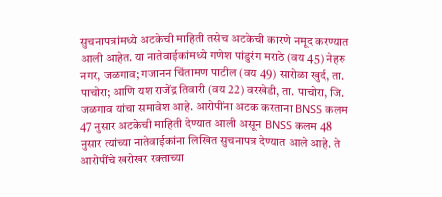सुचनापत्रांमध्ये अटकेची माहिती तसेच अटकेची कारणे नमूद करण्यात आली आहेत. या नातेवाईकांमध्ये गणेश पांडुरंग मराठे (वय 45) नेहरु नगर, जळगाव; गजानन चिंतामण पाटील (वय 49) सारोळा खुर्द, ता. पाचोरा; आणि यश राजेंद्र तिवारी (वय 22) वरखेडी, ता. पाचोरा, जि. जळगाव यांचा समावेश आहे. आरोपींना अटक करताना BNSS कलम 47 नुसार अटकेची माहिती देण्यात आली असून BNSS कलम 48 नुसार त्यांच्या नातेवाईकांना लिखित सुचनापत्र देण्यात आले आहे. ते आरोपींचे खरोखर रक्ताच्या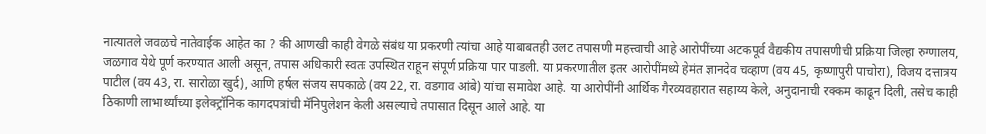नात्यातले जवळचे नातेवाईक आहेत का ? की आणखी काही वेगळे संबंध या प्रकरणी त्यांचा आहे याबाबतही उलट तपासणी महत्त्वाची आहे आरोपींच्या अटकपूर्व वैद्यकीय तपासणीची प्रक्रिया जिल्हा रुग्णालय, जळगाव येथे पूर्ण करण्यात आली असून, तपास अधिकारी स्वतः उपस्थित राहून संपूर्ण प्रक्रिया पार पाडली. या प्रकरणातील इतर आरोपींमध्ये हेमंत ज्ञानदेव चव्हाण (वय 45, कृष्णापुरी पाचोरा), विजय दत्तात्रय पाटील (वय 43, रा. सारोळा खुर्द), आणि हर्षल संजय सपकाळे (वय 22, रा. वडगाव आंबे) यांचा समावेश आहे. या आरोपींनी आर्थिक गैरव्यवहारात सहाय्य केले, अनुदानाची रक्कम काढून दिली, तसेच काही ठिकाणी लाभार्थ्यांच्या इलेक्ट्रॉनिक कागदपत्रांची मॅनिपुलेशन केली असल्याचे तपासात दिसून आले आहे. या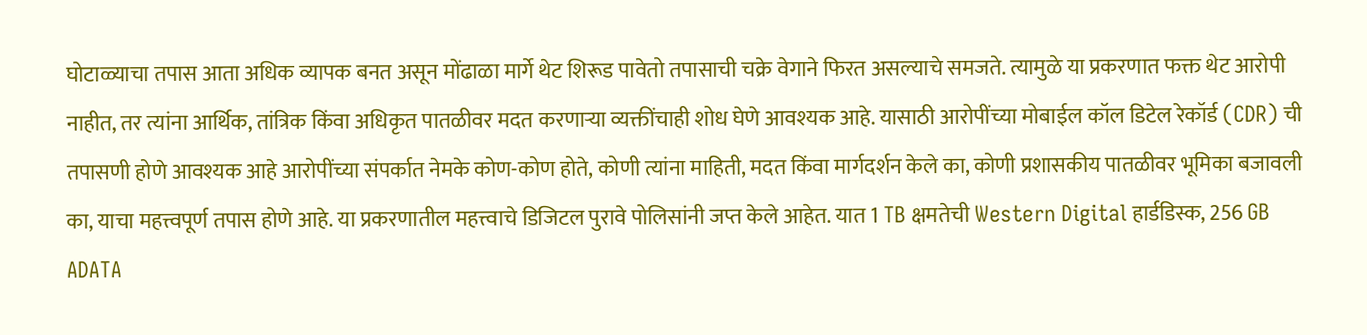घोटाळ्याचा तपास आता अधिक व्यापक बनत असून मोंढाळा मार्गे थेट शिरूड पावेतो तपासाची चक्रे वेगाने फिरत असल्याचे समजते. त्यामुळे या प्रकरणात फक्त थेट आरोपी नाहीत, तर त्यांना आर्थिक, तांत्रिक किंवा अधिकृत पातळीवर मदत करणाऱ्या व्यक्तींचाही शोध घेणे आवश्यक आहे. यासाठी आरोपींच्या मोबाईल कॉल डिटेल रेकॉर्ड (CDR) ची तपासणी होणे आवश्यक आहे आरोपींच्या संपर्कात नेमके कोण-कोण होते, कोणी त्यांना माहिती, मदत किंवा मार्गदर्शन केले का, कोणी प्रशासकीय पातळीवर भूमिका बजावली का, याचा महत्त्वपूर्ण तपास होणे आहे. या प्रकरणातील महत्त्वाचे डिजिटल पुरावे पोलिसांनी जप्त केले आहेत. यात 1 TB क्षमतेची Western Digital हार्डडिस्क, 256 GB ADATA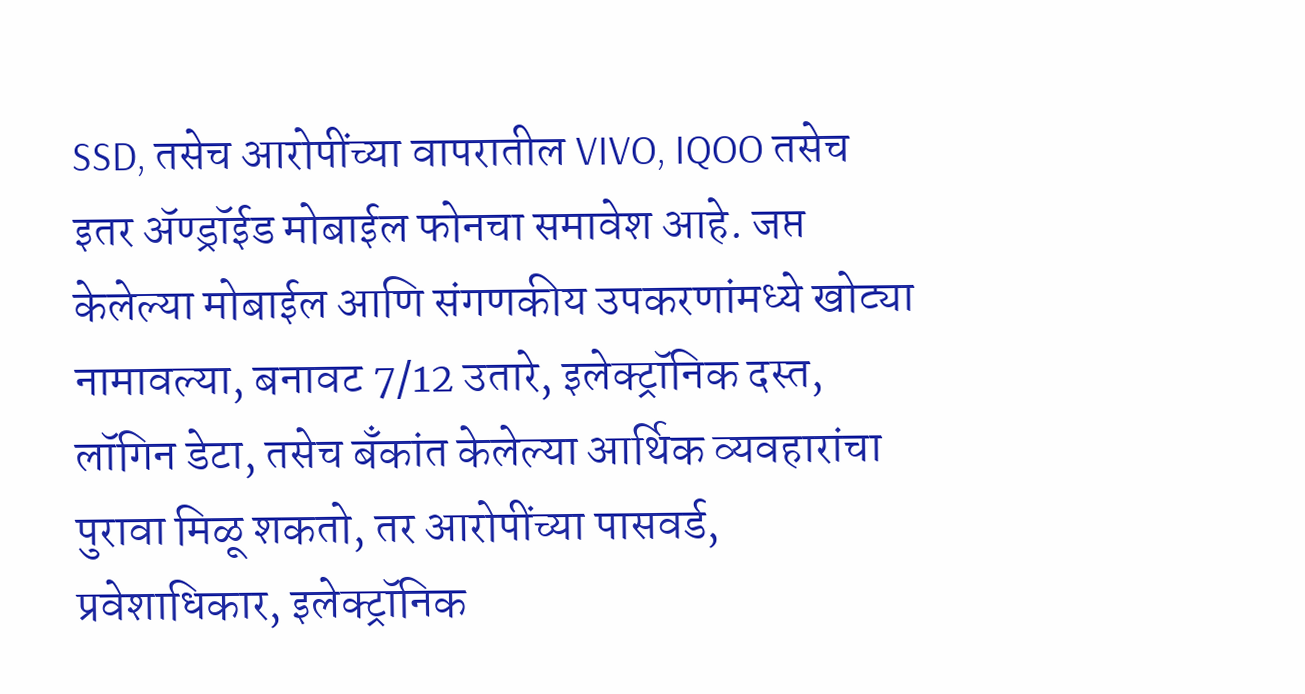SSD, तसेच आरोपींच्या वापरातील VIVO, IQOO तसेच इतर अ‍ॅण्ड्रॉईड मोबाईल फोनचा समावेश आहे. जप्त केलेल्या मोबाईल आणि संगणकीय उपकरणांमध्ये खोट्या नामावल्या, बनावट 7/12 उतारे, इलेक्ट्रॉनिक दस्त, लॉगिन डेटा, तसेच बँकांत केलेल्या आर्थिक व्यवहारांचा पुरावा मिळू शकतो, तर आरोपींच्या पासवर्ड, प्रवेशाधिकार, इलेक्ट्रॉनिक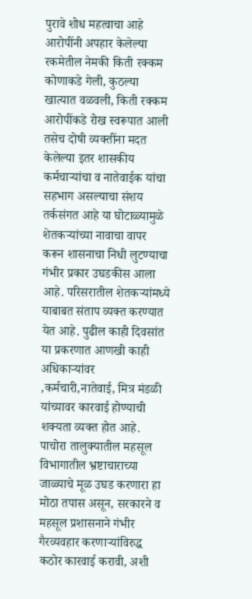पुरावे शोध महत्वाचा आहे आरोपींनी अपहार केलेल्या रकमेतील नेमकी किती रक्कम कोणाकडे गेली, कुठल्या खात्यात वळवली, किती रक्कम आरोपींकडे रोख स्वरूपात आली तसेच दोषी व्यक्तींना मदत केलेल्या इतर शासकीय कर्मचाऱ्यांचा व नातेवाईक यांचा सहभाग असल्याचा संशय तर्कसंगत आहे या घोटाळ्यामुळे शेतकऱ्यांच्या नावाचा वापर करून शासनाचा निधी लुटण्याचा गंभीर प्रकार उघडकीस आला आहे. परिसरातील शेतकऱ्यांमध्ये याबाबत संताप व्यक्त करण्यात येत आहे. पुढील काही दिवसांत या प्रकरणात आणखी काही अधिकाऱ्यांवर ,कर्मचारी,नातेवाई, मित्र मंडळी यांच्यावर कारवाई होण्याची शक्यता व्यक्त होत आहे. पाचोरा तालुक्यातील महसूल विभागातील भ्रष्टाचाराच्या जाळ्याचे मूळ उघड करणारा हा मोठा तपास असून, सरकारने व महसूल प्रशासनाने गंभीर गैरव्यवहार करणाऱ्यांविरुद्ध कठोर कारवाई करावी, अशी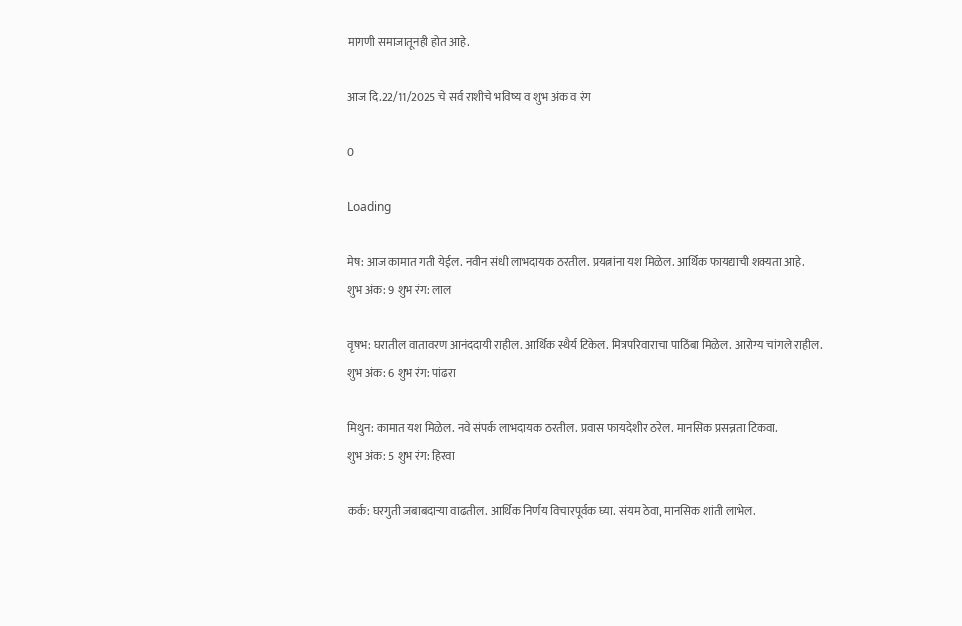मागणी समाजातूनही होत आहे.

आज दि.22/11/2025 चे सर्व राशीचे भविष्य व शुभ अंक व रंग

0

Loading

मेष: आज कामात गती येईल. नवीन संधी लाभदायक ठरतील. प्रयत्नांना यश मिळेल. आर्थिक फायद्याची शक्यता आहे.
शुभ अंक: 9 शुभ रंग: लाल

वृषभ: घरातील वातावरण आनंददायी राहील. आर्थिक स्थैर्य टिकेल. मित्रपरिवाराचा पाठिंबा मिळेल. आरोग्य चांगले राहील.
शुभ अंक: 6 शुभ रंग: पांढरा

मिथुन: कामात यश मिळेल. नवे संपर्क लाभदायक ठरतील. प्रवास फायदेशीर ठरेल. मानसिक प्रसन्नता टिकवा.
शुभ अंक: 5 शुभ रंग: हिरवा

कर्क: घरगुती जबाबदाऱ्या वाढतील. आर्थिक निर्णय विचारपूर्वक घ्या. संयम ठेवा, मानसिक शांती लाभेल.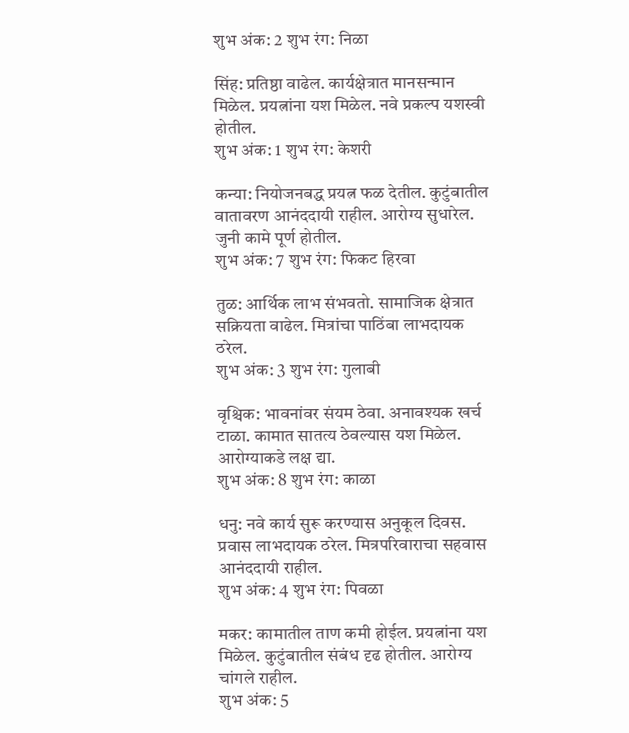शुभ अंक: 2 शुभ रंग: निळा

सिंह: प्रतिष्ठा वाढेल. कार्यक्षेत्रात मानसन्मान मिळेल. प्रयत्नांना यश मिळेल. नवे प्रकल्प यशस्वी होतील.
शुभ अंक: 1 शुभ रंग: केशरी

कन्या: नियोजनबद्ध प्रयत्न फळ देतील. कुटुंबातील वातावरण आनंददायी राहील. आरोग्य सुधारेल. जुनी कामे पूर्ण होतील.
शुभ अंक: 7 शुभ रंग: फिकट हिरवा

तुळ: आर्थिक लाभ संभवतो. सामाजिक क्षेत्रात सक्रियता वाढेल. मित्रांचा पाठिंबा लाभदायक ठरेल.
शुभ अंक: 3 शुभ रंग: गुलाबी

वृश्चिक: भावनांवर संयम ठेवा. अनावश्यक खर्च टाळा. कामात सातत्य ठेवल्यास यश मिळेल. आरोग्याकडे लक्ष द्या.
शुभ अंक: 8 शुभ रंग: काळा

धनु: नवे कार्य सुरू करण्यास अनुकूल दिवस. प्रवास लाभदायक ठरेल. मित्रपरिवाराचा सहवास आनंददायी राहील.
शुभ अंक: 4 शुभ रंग: पिवळा

मकर: कामातील ताण कमी होईल. प्रयत्नांना यश मिळेल. कुटुंबातील संबंध दृढ होतील. आरोग्य चांगले राहील.
शुभ अंक: 5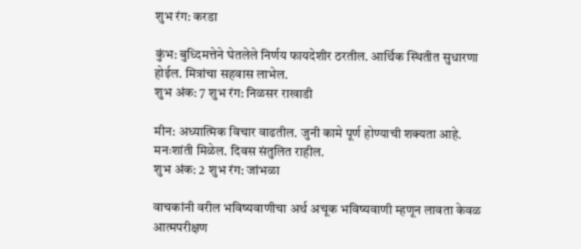शुभ रंग: करडा

कुंभ: बुध्दिमत्तेने घेतलेले निर्णय फायदेशीर ठरतील. आर्थिक स्थितीत सुधारणा होईल. मित्रांचा सहवास लाभेल.
शुभ अंक: 7 शुभ रंग: निळसर राखाडी

मीन: अध्यात्मिक विचार वाढतील. जुनी कामे पूर्ण होण्याची शक्यता आहे. मनःशांती मिळेल. दिवस संतुलित राहील.
शुभ अंक: 2 शुभ रंग: जांभळा

वाचकांनी वरील भविष्यवाणीचा अर्थ अचूक भविष्यवाणी म्हणून लावता केवळ आत्मपरीक्षण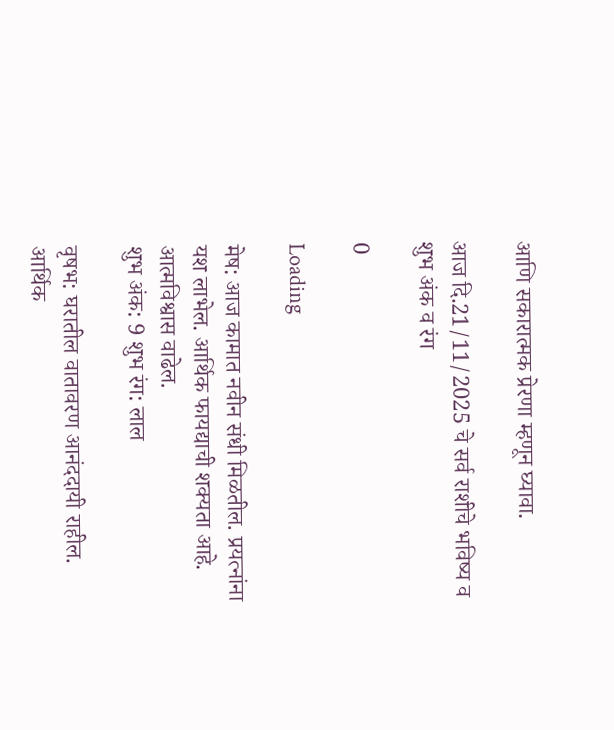आणि सकारात्मक प्रेरणा म्हणून घ्यावा.

आज दि.21/11/2025 चे सर्व राशीचे भविष्य व शुभ अंक व रंग

0

Loading

मेष: आज कामात नवीन संधी मिळतील. प्रयत्नांना यश लाभेल. आर्थिक फायद्याची शक्यता आहे. आत्मविश्वास वाढेल.
शुभ अंक: 9 शुभ रंग: लाल

वृषभ: घरातील वातावरण आनंददायी राहील. आर्थिक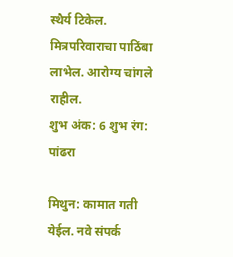स्थैर्य टिकेल. मित्रपरिवाराचा पाठिंबा लाभेल. आरोग्य चांगले राहील.
शुभ अंक: 6 शुभ रंग: पांढरा

मिथुन: कामात गती येईल. नवे संपर्क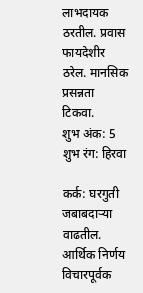लाभदायक ठरतील. प्रवास फायदेशीर ठरेल. मानसिक प्रसन्नता टिकवा.
शुभ अंक: 5 शुभ रंग: हिरवा

कर्क: घरगुती जबाबदाऱ्या वाढतील. आर्थिक निर्णय विचारपूर्वक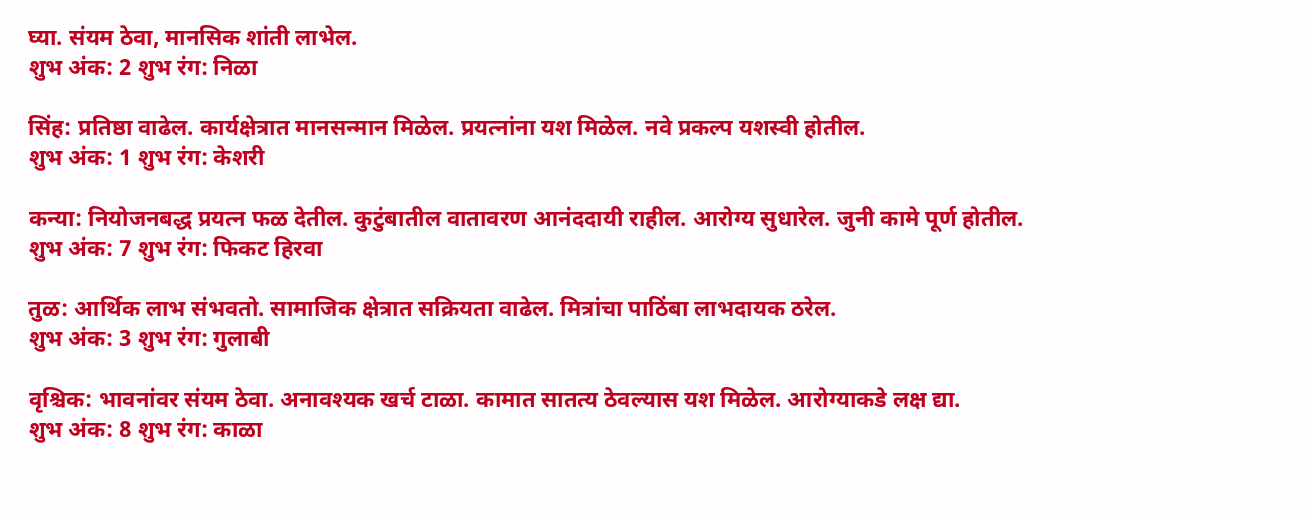घ्या. संयम ठेवा, मानसिक शांती लाभेल.
शुभ अंक: 2 शुभ रंग: निळा

सिंह: प्रतिष्ठा वाढेल. कार्यक्षेत्रात मानसन्मान मिळेल. प्रयत्नांना यश मिळेल. नवे प्रकल्प यशस्वी होतील.
शुभ अंक: 1 शुभ रंग: केशरी

कन्या: नियोजनबद्ध प्रयत्न फळ देतील. कुटुंबातील वातावरण आनंददायी राहील. आरोग्य सुधारेल. जुनी कामे पूर्ण होतील.
शुभ अंक: 7 शुभ रंग: फिकट हिरवा

तुळ: आर्थिक लाभ संभवतो. सामाजिक क्षेत्रात सक्रियता वाढेल. मित्रांचा पाठिंबा लाभदायक ठरेल.
शुभ अंक: 3 शुभ रंग: गुलाबी

वृश्चिक: भावनांवर संयम ठेवा. अनावश्यक खर्च टाळा. कामात सातत्य ठेवल्यास यश मिळेल. आरोग्याकडे लक्ष द्या.
शुभ अंक: 8 शुभ रंग: काळा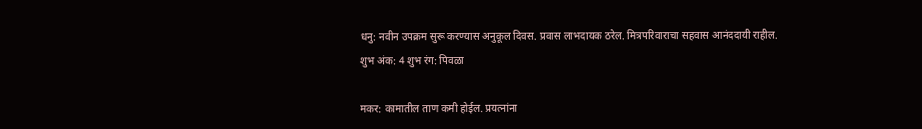धनु: नवीन उपक्रम सुरू करण्यास अनुकूल दिवस. प्रवास लाभदायक ठरेल. मित्रपरिवाराचा सहवास आनंददायी राहील.
शुभ अंक: 4 शुभ रंग: पिवळा

मकर: कामातील ताण कमी होईल. प्रयत्नांना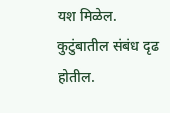यश मिळेल. कुटुंबातील संबंध दृढ होतील.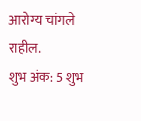आरोग्य चांगले राहील.
शुभ अंक: 5 शुभ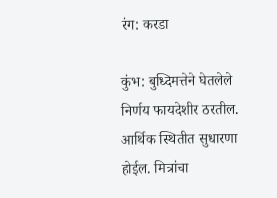रंग: करडा

कुंभ: बुध्दिमत्तेने घेतलेले निर्णय फायदेशीर ठरतील. आर्थिक स्थितीत सुधारणा होईल. मित्रांचा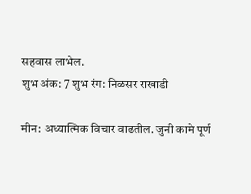सहवास लाभेल.
शुभ अंक: 7 शुभ रंग: निळसर राखाडी

मीन: अध्यात्मिक विचार वाढतील. जुनी कामे पूर्ण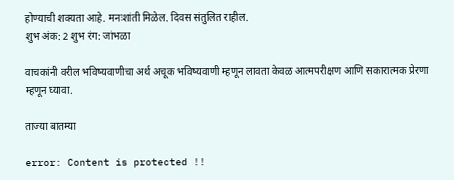होण्याची शक्यता आहे. मनःशांती मिळेल. दिवस संतुलित राहील.
शुभ अंक: 2 शुभ रंग: जांभळा

वाचकांनी वरील भविष्यवाणीचा अर्थ अचूक भविष्यवाणी म्हणून लावता केवळ आत्मपरीक्षण आणि सकारात्मक प्रेरणा म्हणून घ्यावा.

ताज्या बातम्या

error: Content is protected !!